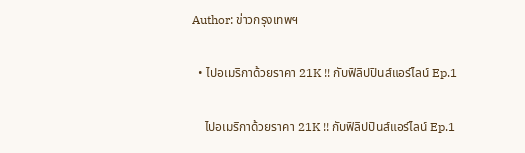Author: ข่าวกรุงเทพฯ

  • ไปอเมริกาด้วยราคา 21K !! กับฟิลิปปินส์แอร์ไลน์ Ep.1

    ไปอเมริกาด้วยราคา 21K !! กับฟิลิปปินส์แอร์ไลน์ Ep.1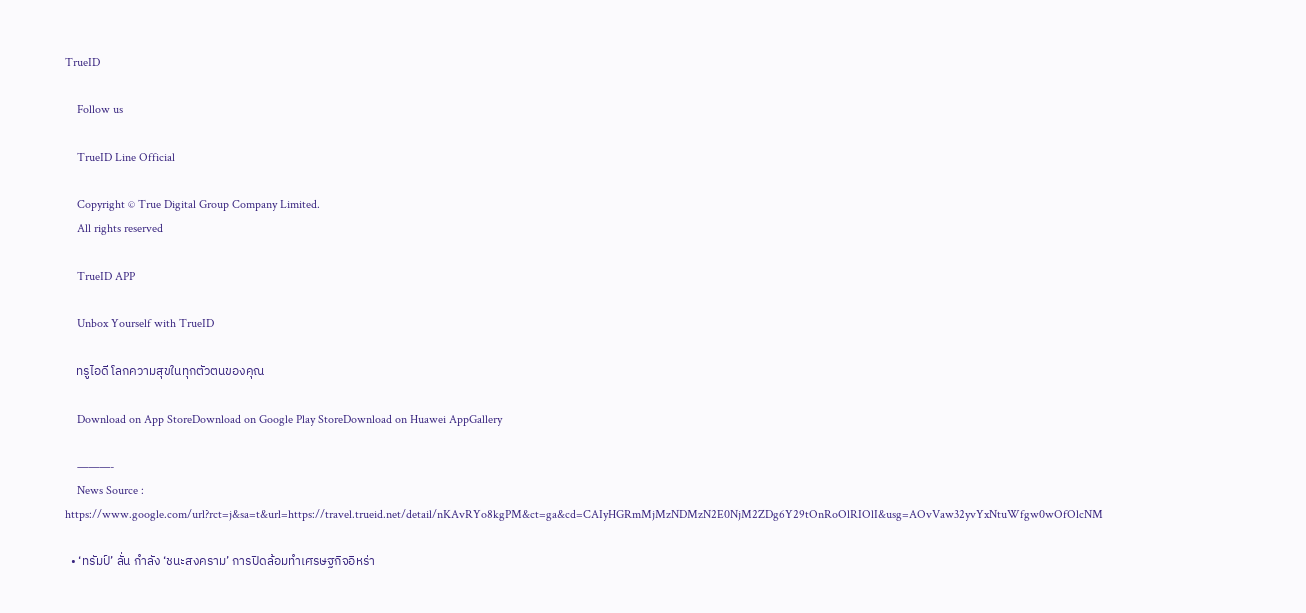TrueID

    Follow us

    TrueID Line Official

    Copyright © True Digital Group Company Limited.
    All rights reserved

    TrueID APP

    Unbox Yourself with TrueID

    ทรูไอดี โลกความสุขในทุกตัวตนของคุณ

    Download on App StoreDownload on Google Play StoreDownload on Huawei AppGallery

    ———-
    News Source : https://www.google.com/url?rct=j&sa=t&url=https://travel.trueid.net/detail/nKAvRYo8kgPM&ct=ga&cd=CAIyHGRmMjMzNDMzN2E0NjM2ZDg6Y29tOnRoOlRIOlI&usg=AOvVaw32yvYxNtuWfgw0wOfOlcNM

  • ‘ทรัมป์’ ลั่น กำลัง ‘ชนะสงคราม’ การปิดล้อมทำเศรษฐกิจอิหร่า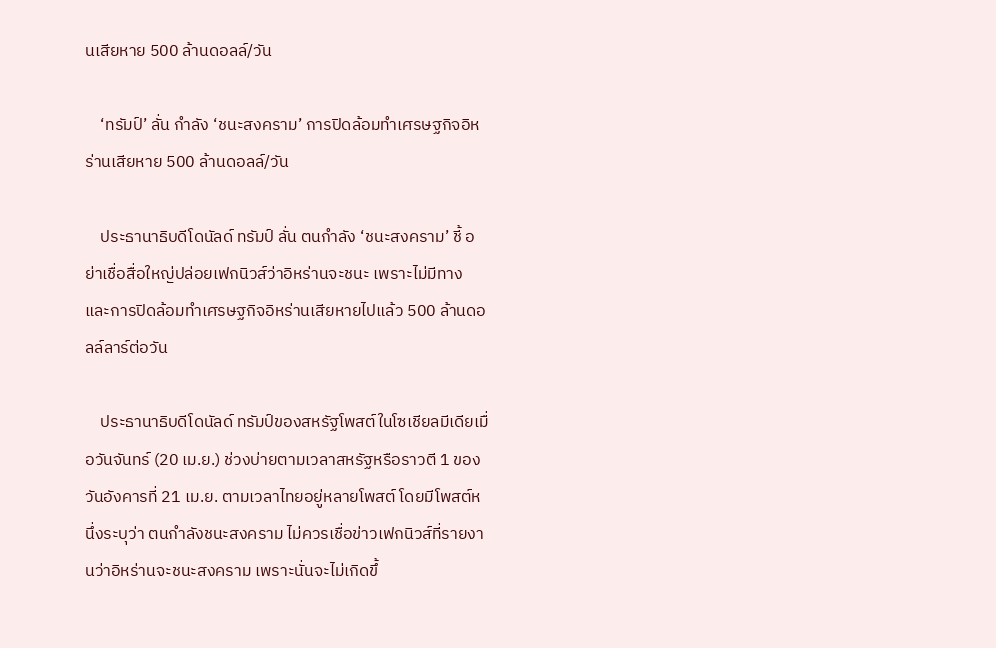นเสียหาย 500 ล้านดอลล์/วัน

    ‘ทรัมป์’ ลั่น กำลัง ‘ชนะสงคราม’ การปิดล้อมทำเศรษฐกิจอิหร่านเสียหาย 500 ล้านดอลล์/วัน

    ประธานาธิบดีโดนัลด์ ทรัมป์ ลั่น ตนกำลัง ‘ชนะสงคราม’ ชี้ อย่าเชื่อสื่อใหญ่ปล่อยเฟกนิวส์ว่าอิหร่านจะชนะ เพราะไม่มีทาง และการปิดล้อมทำเศรษฐกิจอิหร่านเสียหายไปแล้ว 500 ล้านดอลล์ลาร์ต่อวัน

    ประธานาธิบดีโดนัลด์ ทรัมป์ของสหรัฐโพสต์ในโซเชียลมีเดียเมื่อวันจันทร์ (20 เม.ย.) ช่วงบ่ายตามเวลาสหรัฐหรือราวตี 1 ของวันอังคารที่ 21 เม.ย. ตามเวลาไทยอยู่หลายโพสต์ โดยมีโพสต์หนึ่งระบุว่า ตนกำลังชนะสงคราม ไม่ควรเชื่อข่าวเฟกนิวส์ที่รายงานว่าอิหร่านจะชนะสงคราม เพราะนั่นจะไม่เกิดขึ้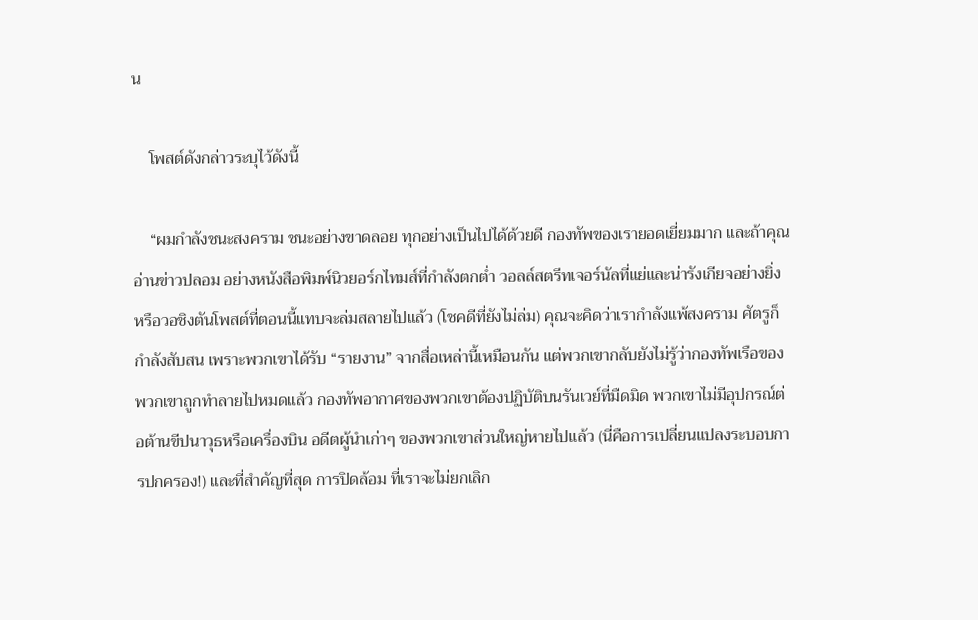น

    โพสต์ดังกล่าวระบุไว้ดังนี้

    “ผมกำลังชนะสงคราม ชนะอย่างขาดลอย ทุกอย่างเป็นไปได้ด้วยดี กองทัพของเรายอดเยี่ยมมาก และถ้าคุณอ่านข่าวปลอม อย่างหนังสือพิมพ์นิวยอร์กไทมส์ที่กำลังตกต่ำ วอลล์สตรีทเจอร์นัลที่แย่และน่ารังเกียจอย่างยิ่ง หรือวอชิงตันโพสต์ที่ตอนนี้แทบจะล่มสลายไปแล้ว (โชคดีที่ยังไม่ล่ม) คุณจะคิดว่าเรากำลังแพ้สงคราม ศัตรูก็กำลังสับสน เพราะพวกเขาได้รับ “รายงาน” จากสื่อเหล่านี้เหมือนกัน แต่พวกเขากลับยังไม่รู้ว่ากองทัพเรือของพวกเขาถูกทำลายไปหมดแล้ว กองทัพอากาศของพวกเขาต้องปฏิบัติบนรันเวย์ที่มืดมิด พวกเขาไม่มีอุปกรณ์ต่อต้านขีปนาวุธหรือเครื่องบิน อดีตผู้นำเก่าๆ ของพวกเขาส่วนใหญ่หายไปแล้ว (นี่คือการเปลี่ยนแปลงระบอบการปกครอง!) และที่สำคัญที่สุด การปิดล้อม ที่เราจะไม่ยกเลิก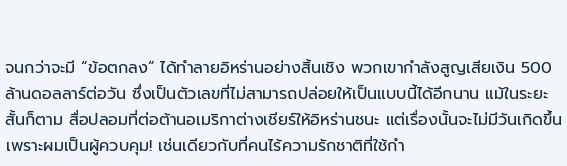จนกว่าจะมี “ข้อตกลง” ได้ทำลายอิหร่านอย่างสิ้นเชิง พวกเขากำลังสูญเสียเงิน 500 ล้านดอลลาร์ต่อวัน ซึ่งเป็นตัวเลขที่ไม่สามารถปล่อยให้เป็นแบบนี้ได้อีกนาน แม้ในระยะสั้นก็ตาม สื่อปลอมที่ต่อต้านอเมริกาต่างเชียร์ให้อิหร่านชนะ แต่เรื่องนั้นจะไม่มีวันเกิดขึ้น เพราะผมเป็นผู้ควบคุม! เช่นเดียวกับที่คนไร้ความรักชาติที่ใช้กำ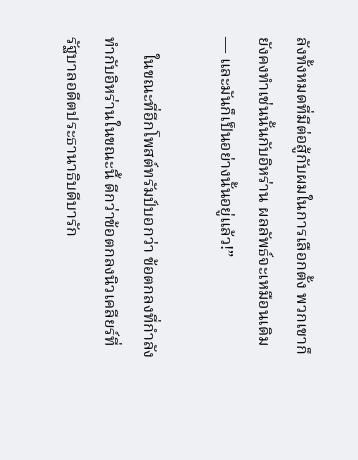ลังทั้งหมดที่มีต่อสู้กับผมในการเลือกตั้ง พวกเขาก็ยังคงทำเช่นนั้นกับอิหร่าน ผลลัพธ์จะเหมือนเดิม — และมันก็เป็นอย่างนั้นอยู่แล้ว!”

    ในขณะที่อีกโพสต์ทรัมป์บอกว่า ข้อตกลงที่กำลังทำกับอิหร่านในขณะนี้ ดีกว่าข้อตกลงนิวเคลียร์ที่รัฐบาลอดีตประธานาธิบดีบารัก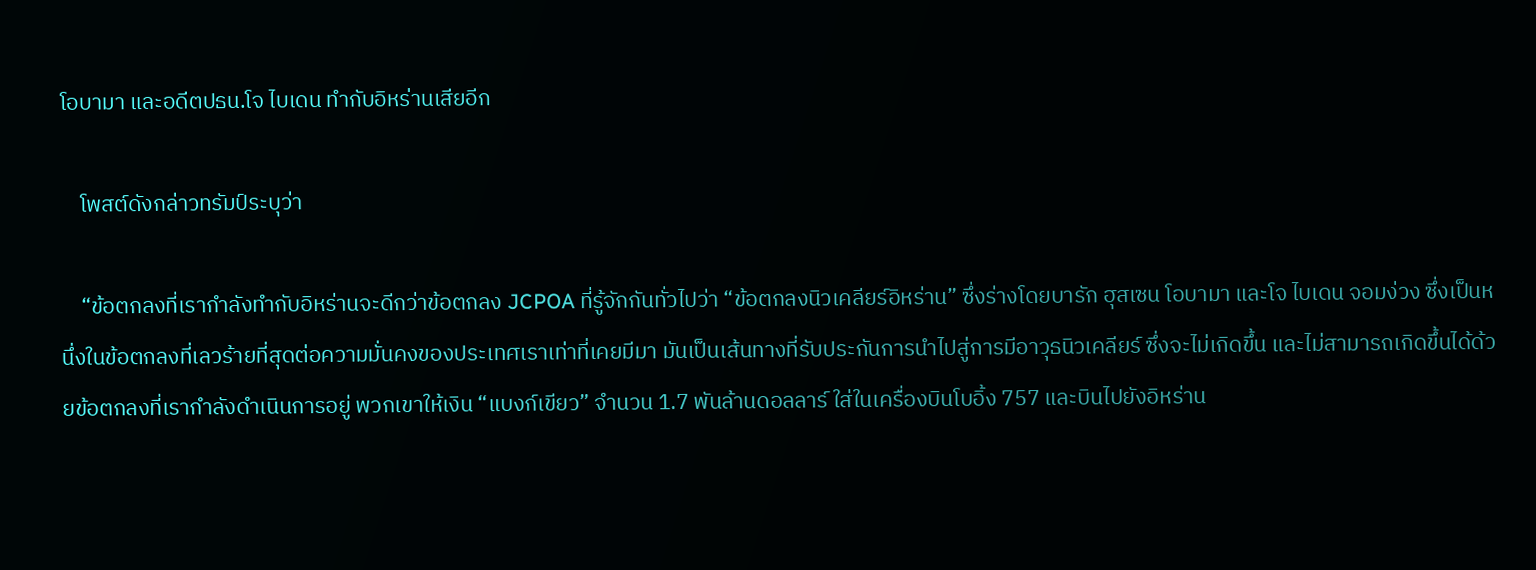โอบามา และอดีตปธน.โจ ไบเดน ทำกับอิหร่านเสียอีก

    โพสต์ดังกล่าวทรัมป์ระบุว่า

    “ข้อตกลงที่เรากำลังทำกับอิหร่านจะดีกว่าข้อตกลง JCPOA ที่รู้จักกันทั่วไปว่า “ข้อตกลงนิวเคลียร์อิหร่าน” ซึ่งร่างโดยบารัก ฮุสเซน โอบามา และโจ ไบเดน จอมง่วง ซึ่งเป็นหนึ่งในข้อตกลงที่เลวร้ายที่สุดต่อความมั่นคงของประเทศเราเท่าที่เคยมีมา มันเป็นเส้นทางที่รับประกันการนำไปสู่การมีอาวุธนิวเคลียร์ ซึ่งจะไม่เกิดขึ้น และไม่สามารถเกิดขึ้นได้ด้วยข้อตกลงที่เรากำลังดำเนินการอยู่ พวกเขาให้เงิน “แบงก์เขียว” จำนวน 1.7 พันล้านดอลลาร์ ใส่ในเครื่องบินโบอิ้ง 757 และบินไปยังอิหร่าน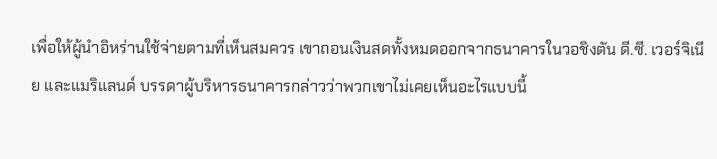เพื่อให้ผู้นำอิหร่านใช้จ่ายตามที่เห็นสมควร เขาถอนเงินสดทั้งหมดออกจากธนาคารในวอชิงตัน ดี.ซี. เวอร์จิเนีย และแมริแลนด์ บรรดาผู้บริหารธนาคารกล่าวว่าพวกเขาไม่เคยเห็นอะไรแบบนี้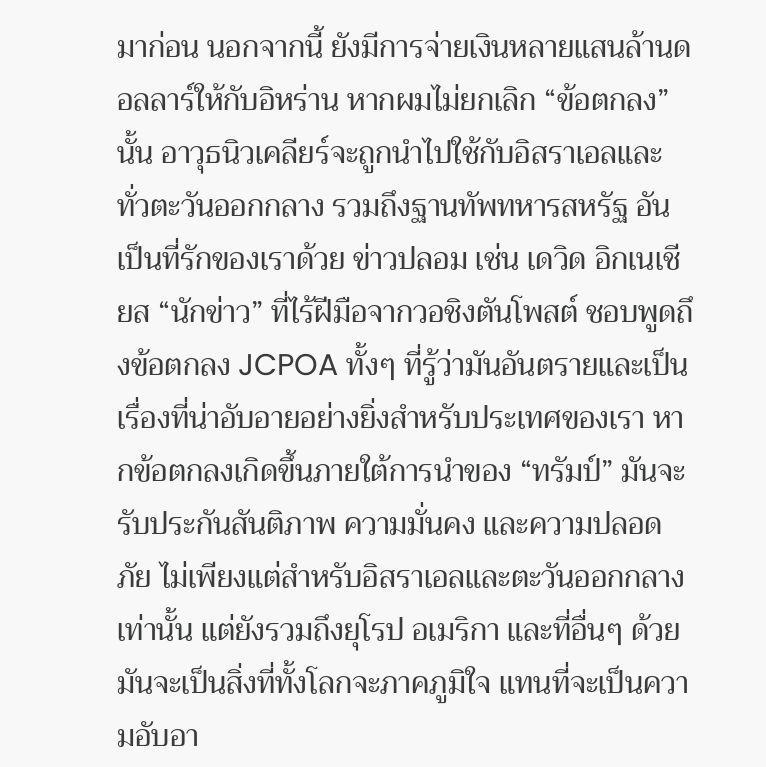มาก่อน นอกจากนี้ ยังมีการจ่ายเงินหลายแสนล้านดอลลาร์ให้กับอิหร่าน หากผมไม่ยกเลิก “ข้อตกลง” นั้น อาวุธนิวเคลียร์จะถูกนำไปใช้กับอิสราเอลและทั่วตะวันออกกลาง รวมถึงฐานทัพทหารสหรัฐ อันเป็นที่รักของเราด้วย ข่าวปลอม เช่น เดวิด อิกเนเชียส “นักข่าว” ที่ไร้ฝีมือจากวอชิงตันโพสต์ ชอบพูดถึงข้อตกลง JCPOA ทั้งๆ ที่รู้ว่ามันอันตรายและเป็นเรื่องที่น่าอับอายอย่างยิ่งสำหรับประเทศของเรา หากข้อตกลงเกิดขึ้นภายใต้การนำของ “ทรัมป์” มันจะรับประกันสันติภาพ ความมั่นคง และความปลอดภัย ไม่เพียงแต่สำหรับอิสราเอลและตะวันออกกลางเท่านั้น แต่ยังรวมถึงยุโรป อเมริกา และที่อื่นๆ ด้วย มันจะเป็นสิ่งที่ทั้งโลกจะภาคภูมิใจ แทนที่จะเป็นความอับอา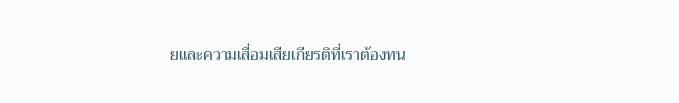ยและความเสื่อมเสียเกียรติที่เราต้องทน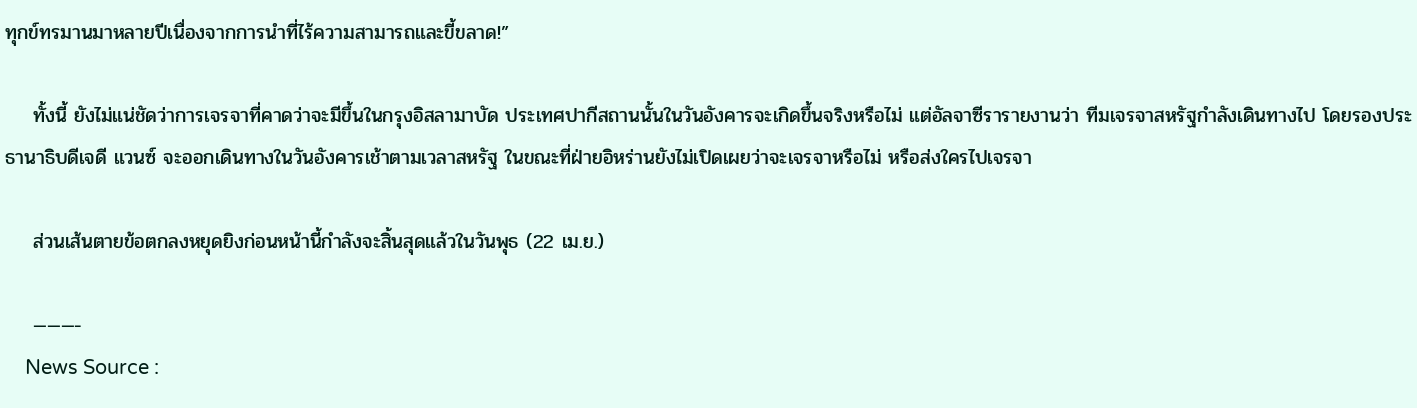ทุกข์ทรมานมาหลายปีเนื่องจากการนำที่ไร้ความสามารถและขี้ขลาด!”

    ทั้งนี้ ยังไม่แน่ชัดว่าการเจรจาที่คาดว่าจะมีขึ้นในกรุงอิสลามาบัด ประเทศปากีสถานนั้นในวันอังคารจะเกิดขึ้นจริงหรือไม่ แต่อัลจาซีรารายงานว่า ทีมเจรจาสหรัฐกำลังเดินทางไป โดยรองประธานาธิบดีเจดี แวนซ์ จะออกเดินทางในวันอังคารเช้าตามเวลาสหรัฐ ในขณะที่ฝ่ายอิหร่านยังไม่เปิดเผยว่าจะเจรจาหรือไม่ หรือส่งใครไปเจรจา

    ส่วนเส้นตายข้อตกลงหยุดยิงก่อนหน้านี้กำลังจะสิ้นสุดแล้วในวันพุธ (22 เม.ย.)

    ———-
    News Source :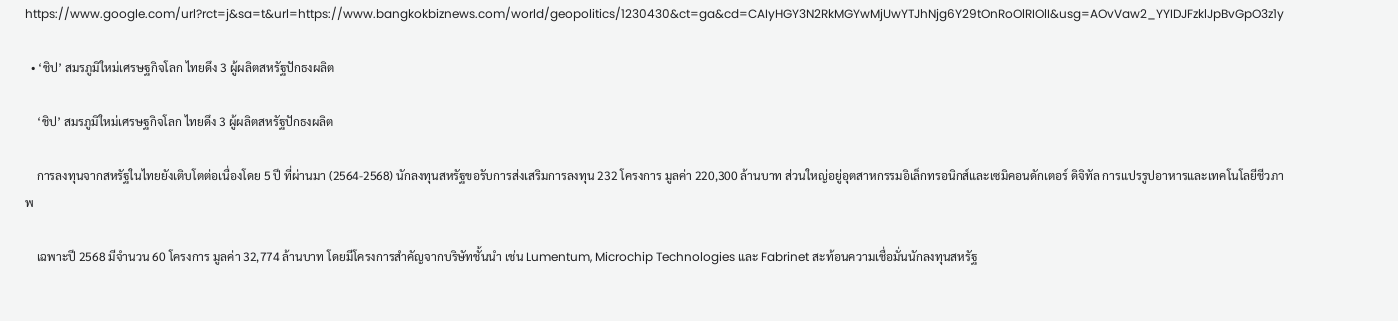https://www.google.com/url?rct=j&sa=t&url=https://www.bangkokbiznews.com/world/geopolitics/1230430&ct=ga&cd=CAIyHGY3N2RkMGYwMjUwYTJhNjg6Y29tOnRoOlRIOlI&usg=AOvVaw2_YYIDJFzklJpBvGpO3z1y

  • ‘ชิป’ สมรภูมิใหม่เศรษฐกิจโลก ไทยดึง 3 ผู้ผลิตสหรัฐปักธงผลิต

    ‘ชิป’ สมรภูมิใหม่เศรษฐกิจโลก ไทยดึง 3 ผู้ผลิตสหรัฐปักธงผลิต

    การลงทุนจากสหรัฐในไทยยังเติบโตต่อเนื่องโดย 5 ปี ที่ผ่านมา (2564-2568) นักลงทุนสหรัฐขอรับการส่งเสริมการลงทุน 232 โครงการ มูลค่า 220,300 ล้านบาท ส่วนใหญ่อยู่อุตสาหกรรมอิเล็กทรอนิกส์และเซมิคอนดักเตอร์ ดิจิทัล การแปรรูปอาหารและเทคโนโลยีชีวภาพ

    เฉพาะปี 2568 มีจำนวน 60 โครงการ มูลค่า 32,774 ล้านบาท โดยมีโครงการสำคัญจากบริษัทชั้นนำ เช่น Lumentum, Microchip Technologies และ Fabrinet สะท้อนความเชื่อมั่นนักลงทุนสหรัฐ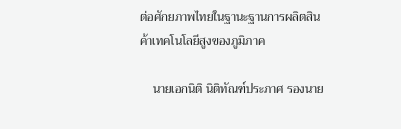ต่อศักยภาพไทยในฐานะฐานการผลิตสินค้าเทคโนโลยีสูงของภูมิภาค

    นายเอกนิติ นิติทัณฑ์ประภาศ รองนาย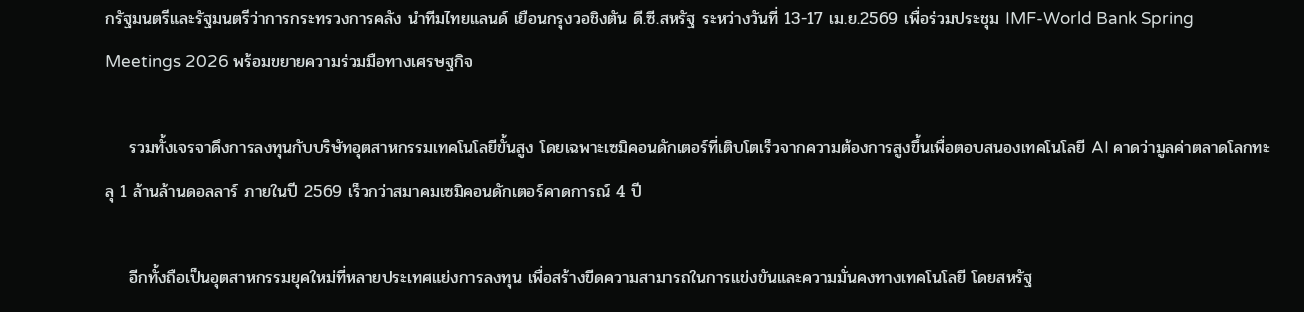กรัฐมนตรีและรัฐมนตรีว่าการกระทรวงการคลัง นำทีมไทยแลนด์ เยือนกรุงวอชิงตัน ดี.ซี.สหรัฐ ระหว่างวันที่ 13-17 เม.ย.2569 เพื่อร่วมประชุม IMF-World Bank Spring Meetings 2026 พร้อมขยายความร่วมมือทางเศรษฐกิจ

    รวมทั้งเจรจาดึงการลงทุนกับบริษัทอุตสาหกรรมเทคโนโลยีขั้นสูง โดยเฉพาะเซมิคอนดักเตอร์ที่เติบโตเร็วจากความต้องการสูงขึ้นเพื่อตอบสนองเทคโนโลยี AI คาดว่ามูลค่าตลาดโลกทะลุ 1 ล้านล้านดอลลาร์ ภายในปี 2569 เร็วกว่าสมาคมเซมิคอนดักเตอร์คาดการณ์ 4 ปี

    อีกทั้งถือเป็นอุตสาหกรรมยุคใหม่ที่หลายประเทศแย่งการลงทุน เพื่อสร้างขีดความสามารถในการแข่งขันและความมั่นคงทางเทคโนโลยี โดยสหรัฐ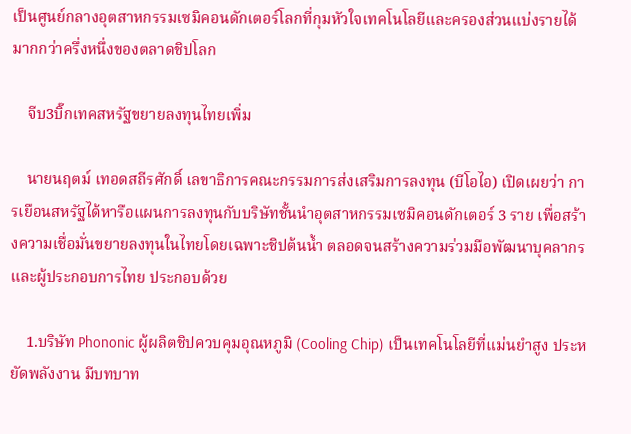เป็นศูนย์กลางอุตสาหกรรมเซมิคอนดักเตอร์โลกที่กุมหัวใจเทคโนโลยีและครองส่วนแบ่งรายได้มากกว่าครึ่งหนึ่งของตลาดชิปโลก

    จีบ3บิ๊กเทคสหรัฐขยายลงทุนไทยเพิ่ม

    นายนฤตม์ เทอดสถีรศักดิ์ เลขาธิการคณะกรรมการส่งเสริมการลงทุน (บีโอไอ) เปิดเผยว่า การเยือนสหรัฐได้หารือแผนการลงทุนกับบริษัทชั้นนำอุตสาหกรรมเซมิคอนดักเตอร์ 3 ราย เพื่อสร้างความเชื่อมั่นขยายลงทุนในไทยโดยเฉพาะชิปต้นน้ำ ตลอดจนสร้างความร่วมมือพัฒนาบุคลากรและผู้ประกอบการไทย ประกอบด้วย

    1.บริษัท Phononic ผู้ผลิตชิปควบคุมอุณหภูมิ (Cooling Chip) เป็นเทคโนโลยีที่แม่นยำสูง ประหยัดพลังงาน มีบทบาท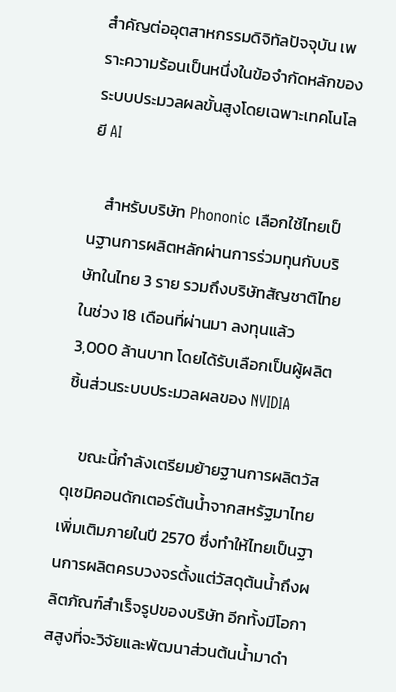สำคัญต่ออุตสาหกรรมดิจิทัลปัจจุบัน เพราะความร้อนเป็นหนึ่งในข้อจำกัดหลักของระบบประมวลผลขั้นสูงโดยเฉพาะเทคโนโลยี AI

    สำหรับบริษัท Phononic เลือกใช้ไทยเป็นฐานการผลิตหลักผ่านการร่วมทุนกับบริษัทในไทย 3 ราย รวมถึงบริษัทสัญชาติไทยในช่วง 18 เดือนที่ผ่านมา ลงทุนแล้ว 3,000 ล้านบาท โดยได้รับเลือกเป็นผู้ผลิตชิ้นส่วนระบบประมวลผลของ NVIDIA

    ขณะนี้กำลังเตรียมย้ายฐานการผลิตวัสดุเซมิคอนดักเตอร์ต้นน้ำจากสหรัฐมาไทยเพิ่มเติมภายในปี 2570 ซึ่งทำให้ไทยเป็นฐานการผลิตครบวงจรตั้งแต่วัสดุต้นน้ำถึงผลิตภัณฑ์สำเร็จรูปของบริษัท อีกทั้งมีโอกาสสูงที่จะวิจัยและพัฒนาส่วนต้นน้ำมาดำ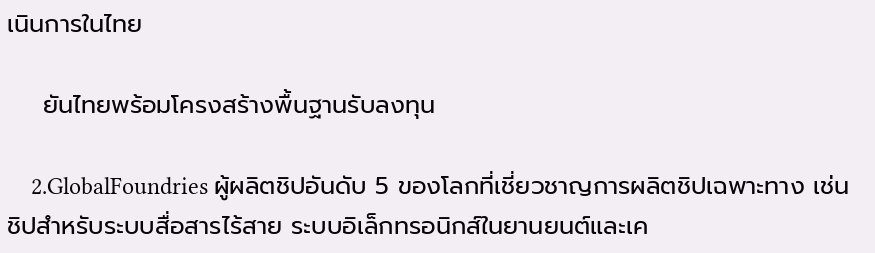เนินการในไทย

    ยันไทยพร้อมโครงสร้างพื้นฐานรับลงทุน

    2.GlobalFoundries ผู้ผลิตชิปอันดับ 5 ของโลกที่เชี่ยวชาญการผลิตชิปเฉพาะทาง เช่น ชิปสำหรับระบบสื่อสารไร้สาย ระบบอิเล็กทรอนิกส์ในยานยนต์และเค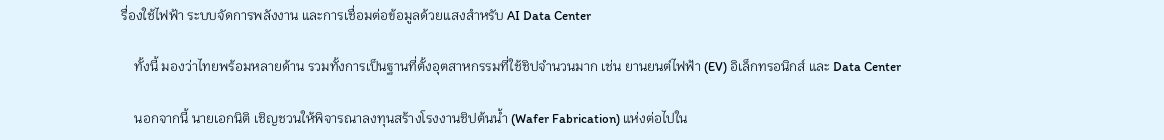รื่องใช้ไฟฟ้า ระบบจัดการพลังงาน และการเชื่อมต่อข้อมูลด้วยแสงสำหรับ AI Data Center

    ทั้งนี้ มองว่าไทยพร้อมหลายด้าน รวมทั้งการเป็นฐานที่ตั้งอุตสาหกรรมที่ใช้ชิปจำนวนมาก เช่น ยานยนต์ไฟฟ้า (EV) อิเล็กทรอนิกส์ และ Data Center

    นอกจากนี้ นายเอกนิติ เชิญชวนให้พิจารณาลงทุนสร้างโรงงานชิปต้นน้ำ (Wafer Fabrication) แห่งต่อไปใน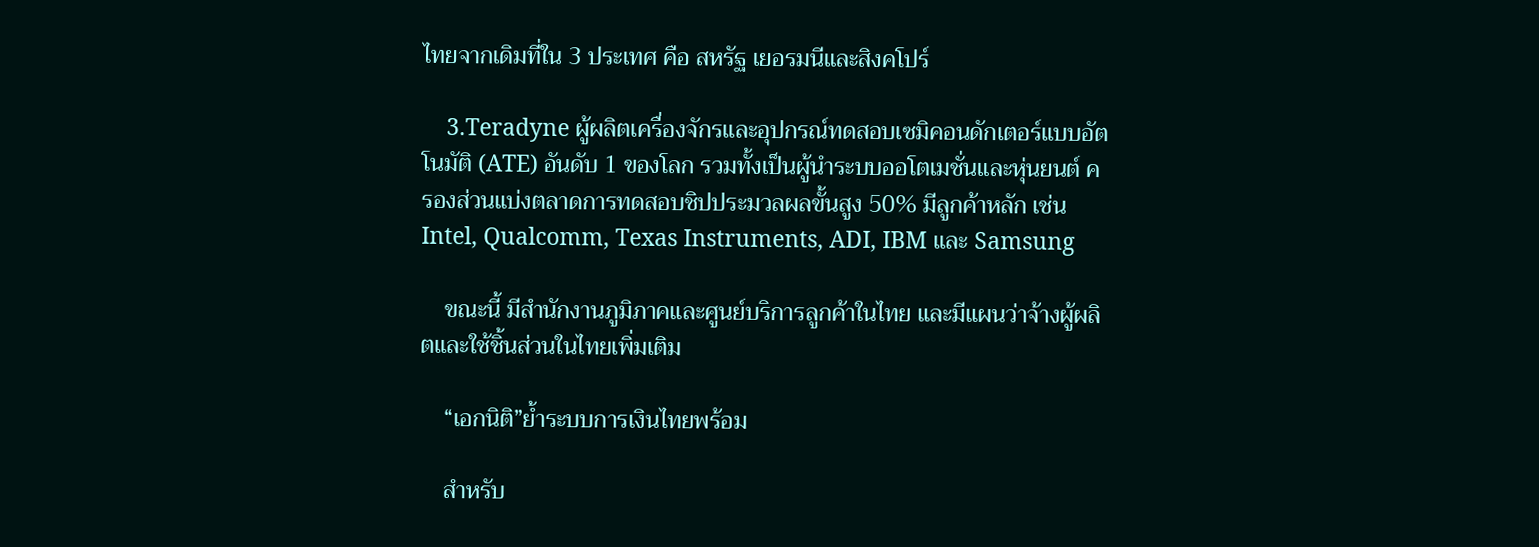ไทยจากเดิมที่ใน 3 ประเทศ คือ สหรัฐ เยอรมนีและสิงคโปร์

    3.Teradyne ผู้ผลิตเครื่องจักรและอุปกรณ์ทดสอบเซมิคอนดักเตอร์แบบอัตโนมัติ (ATE) อันดับ 1 ของโลก รวมทั้งเป็นผู้นำระบบออโตเมชั่นและหุ่นยนต์ ครองส่วนแบ่งตลาดการทดสอบชิปประมวลผลขั้นสูง 50% มีลูกค้าหลัก เช่น Intel, Qualcomm, Texas Instruments, ADI, IBM และ Samsung

    ขณะนี้ มีสำนักงานภูมิภาคและศูนย์บริการลูกค้าในไทย และมีแผนว่าจ้างผู้ผลิตและใช้ชิ้นส่วนในไทยเพิ่มเติม

    “เอกนิติ”ย้ำระบบการเงินไทยพร้อม

    สำหรับ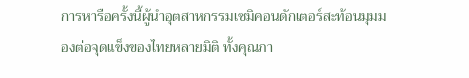การหารือครั้งนี้ผู้นำอุตสาหกรรมเซมิคอนดักเตอร์สะท้อนมุมมองต่อจุดแข็งของไทยหลายมิติ ทั้งคุณภา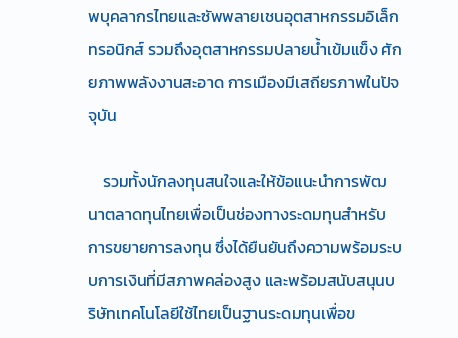พบุคลากรไทยและซัพพลายเชนอุตสาหกรรมอิเล็กทรอนิกส์ รวมถึงอุตสาหกรรมปลายน้ำเข้มแข็ง ศักยภาพพลังงานสะอาด การเมืองมีเสถียรภาพในปัจจุบัน

    รวมทั้งนักลงทุนสนใจและให้ข้อแนะนำการพัฒนาตลาดทุนไทยเพื่อเป็นช่องทางระดมทุนสำหรับการขยายการลงทุน ซึ่งได้ยืนยันถึงความพร้อมระบบการเงินที่มีสภาพคล่องสูง และพร้อมสนับสนุนบริษัทเทคโนโลยีใช้ไทยเป็นฐานระดมทุนเพื่อข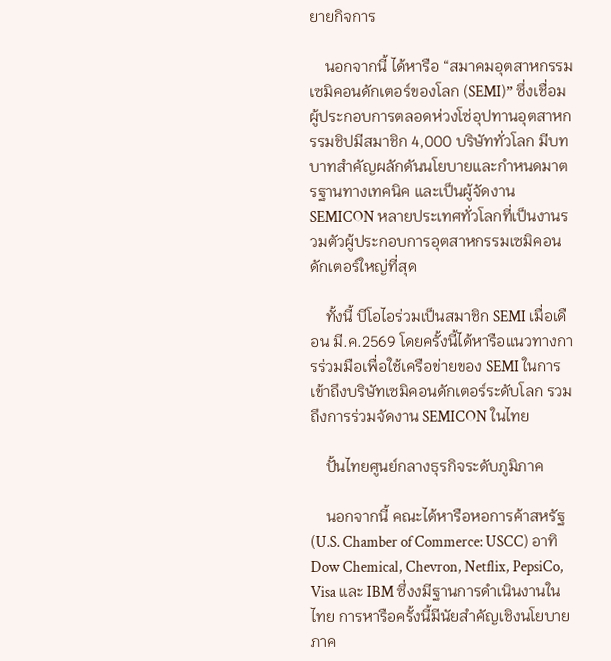ยายกิจการ

    นอกจากนี้ ได้หารือ “สมาคมอุตสาหกรรมเซมิคอนดักเตอร์ของโลก (SEMI)” ซึ่งเชื่อมผู้ประกอบการตลอดห่วงโซ่อุปทานอุตสาหกรรมชิปมีสมาชิก 4,000 บริษัททั่วโลก มีบทบาทสำคัญผลักดันนโยบายและกำหนดมาตรฐานทางเทคนิค และเป็นผู้จัดงาน SEMICON หลายประเทศทั่วโลกที่เป็นงานรวมตัวผู้ประกอบการอุตสาหกรรมเซมิคอนดักเตอร์ใหญ่ที่สุด

    ทั้งนี้ บีโอไอร่วมเป็นสมาชิก SEMI เมื่อเดือน มี.ค.2569 โดยครั้งนี้ได้หารือแนวทางการร่วมมือเพื่อใช้เครือข่ายของ SEMI ในการเข้าถึงบริษัทเซมิคอนดักเตอร์ระดับโลก รวมถึงการร่วมจัดงาน SEMICON ในไทย

    ปั้นไทยศูนย์กลางธุรกิจระดับภูมิภาค

    นอกจากนี้ คณะได้หารือหอการค้าสหรัฐ (U.S. Chamber of Commerce: USCC) อาทิ Dow Chemical, Chevron, Netflix, PepsiCo, Visa และ IBM ซึ่งงมีฐานการดำเนินงานในไทย การหารือครั้งนี้มีนัยสำคัญเชิงนโยบาย ภาค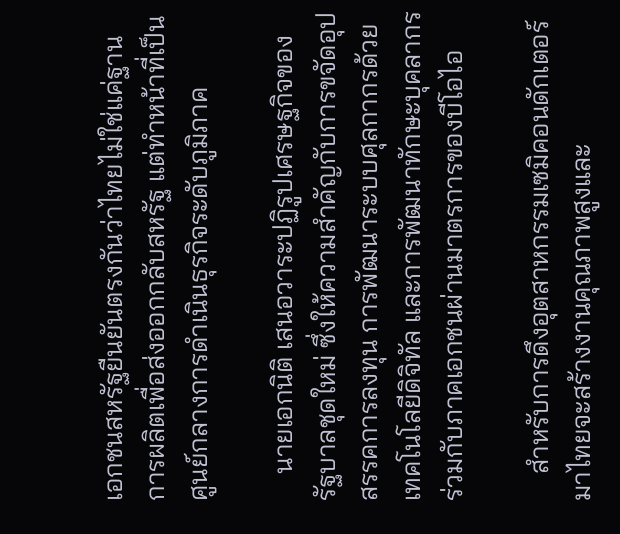เอกชนสหรัฐยืนยันตรงกันว่าไทยไม่ใช่แค่ฐานการผลิตเพื่อส่งออกกลับสหรัฐ แต่ทำหน้าที่เป็นศูนย์กลางการดำเนินธุรกิจระดับภูมิภาค

    นายเอกนิติ เสนอวาระปฏิรูปเศรษฐกิจของรัฐบาลชุดใหม่ ซึ่งให้ความสำคัญกับการขจัดอุปสรรคการลงทุน การพัฒนาระบบศุลกากรด้วยเทคโนโลยีดิจิทัล และการพัฒนาทักษะบุคลากรร่วมกับภาคเอกชนผ่านมาตรการของบีโอไอ

    สำหรับการดึงอุตสาหกรรมเซมิคอนดักเตอร์มาไทยจะสร้างงานคุณภาพสูงและ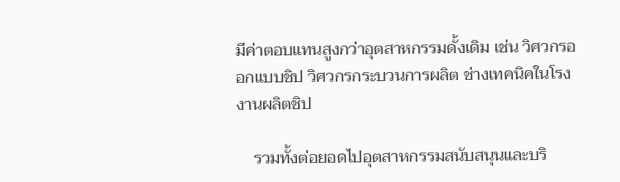มีค่าตอบแทนสูงกว่าอุตสาหกรรมดั้งเดิม เช่น วิศวกรออกแบบชิป วิศวกรกระบวนการผลิต ช่างเทคนิคในโรงงานผลิตชิป

    รวมทั้งต่อยอดไปอุตสาหกรรมสนับสนุนและบริ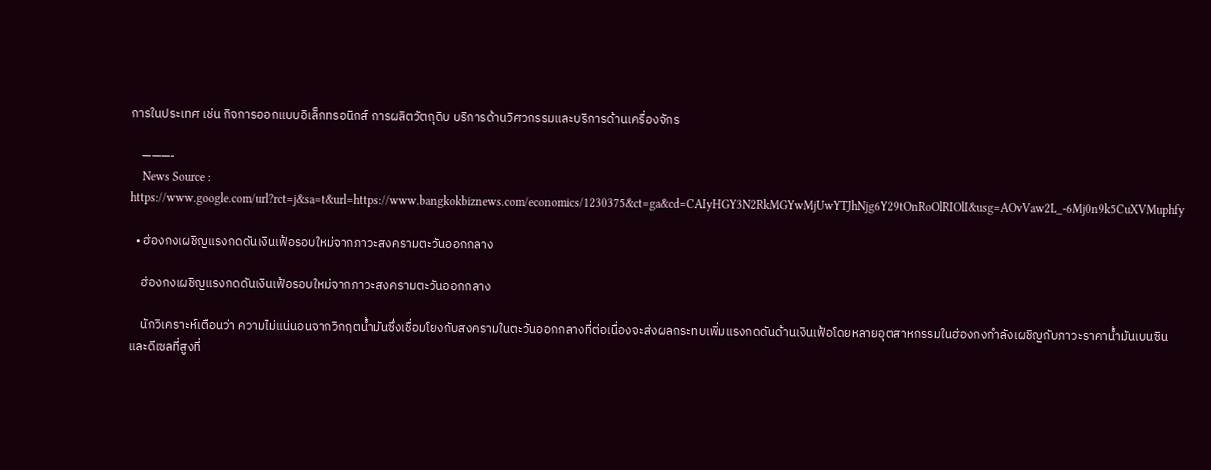การในประเทศ เช่น กิจการออกแบบอิเล็กทรอนิกส์ การผลิตวัตถุดิบ บริการด้านวิศวกรรมและบริการด้านเครื่องจักร

    ———-
    News Source : https://www.google.com/url?rct=j&sa=t&url=https://www.bangkokbiznews.com/economics/1230375&ct=ga&cd=CAIyHGY3N2RkMGYwMjUwYTJhNjg6Y29tOnRoOlRIOlI&usg=AOvVaw2L_-6Mj0n9k5CuXVMuphfy

  • ฮ่องกงเผชิญแรงกดดันเงินเฟ้อรอบใหม่จากภาวะสงครามตะวันออกกลาง

    ฮ่องกงเผชิญแรงกดดันเงินเฟ้อรอบใหม่จากภาวะสงครามตะวันออกกลาง

    นักวิเคราะห์เตือนว่า ความไม่แน่นอนจากวิกฤตน้ำมันซึ่งเชื่อมโยงกับสงครามในตะวันออกกลางที่ต่อเนื่องจะส่งผลกระทบเพิ่มแรงกดดันด้านเงินเฟ้อโดยหลายอุตสาหกรรมในฮ่องกงกำลังเผชิญกับภาวะราคาน้ำมันเบนซินและดีเซลที่สูงที่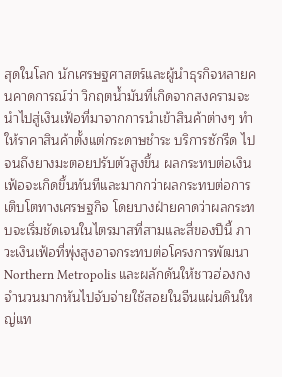สุดในโลก นักเศรษฐศาสตร์และผู้นำธุรกิจหลายคนคาดการณ์ว่า วิกฤตน้ำมันที่เกิดจากสงครามจะนำไปสู่เงินเฟ้อที่มาจากการนำเข้าสินค้าต่างๆ ทำให้ราคาสินค้าตั้งแต่กระดาษชำระ บริการซักรีด ไปจนถึงยางมะตอยปรับตัวสูงขึ้น ผลกระทบต่อเงินเฟ้อจะเกิดขึ้นทันทีและมากกว่าผลกระทบต่อการเติบโตทางเศรษฐกิจ โดยบางฝ่ายคาดว่าผลกระทบจะเริ่มชัดเจนในไตรมาสที่สามและสี่ของปีนี้ ภาวะเงินเฟ้อที่พุ่งสูงอาจกระทบต่อโครงการพัฒนา Northern Metropolis และผลักดันให้ชาวฮ่องกงจำนวนมากหันไปจับจ่ายใช้สอยในจีนแผ่นดินใหญ่แท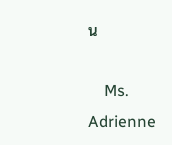น

    Ms. Adrienne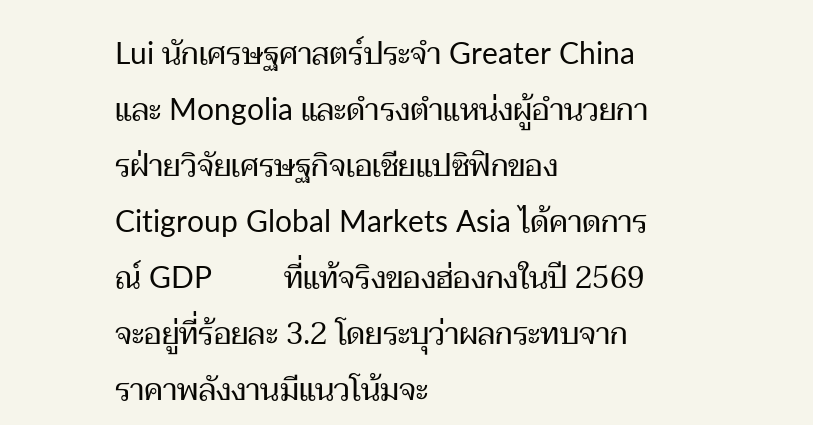Lui นักเศรษฐศาสตร์ประจำ Greater China และ Mongolia และดำรงตำแหน่งผู้อำนวยการฝ่ายวิจัยเศรษฐกิจเอเชียแปซิฟิกของ Citigroup Global Markets Asia ได้คาดการณ์ GDP         ที่แท้จริงของฮ่องกงในปี 2569 จะอยู่ที่ร้อยละ 3.2 โดยระบุว่าผลกระทบจากราคาพลังงานมีแนวโน้มจะ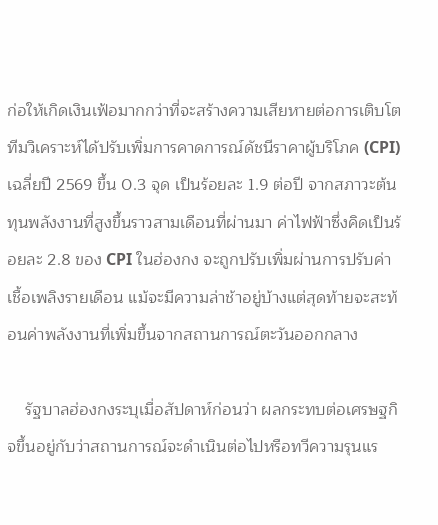ก่อให้เกิดเงินเฟ้อมากกว่าที่จะสร้างความเสียหายต่อการเติบโต ทีมวิเคราะห์ได้ปรับเพิ่มการคาดการณ์ดัชนีราคาผู้บริโภค (CPI) เฉลี่ยปี 2569 ขึ้น 0.3 จุด เป็นร้อยละ 1.9 ต่อปี จากสภาวะต้นทุนพลังงานที่สูงขึ้นราวสามเดือนที่ผ่านมา ค่าไฟฟ้าซึ่งคิดเป็นร้อยละ 2.8 ของ CPI ในฮ่องกง จะถูกปรับเพิ่มผ่านการปรับค่าเชื้อเพลิงรายเดือน แม้จะมีความล่าช้าอยู่บ้างแต่สุดท้ายจะสะท้อนค่าพลังงานที่เพิ่มขึ้นจากสถานการณ์ตะวันออกกลาง

    รัฐบาลฮ่องกงระบุเมื่อสัปดาห์ก่อนว่า ผลกระทบต่อเศรษฐกิจขึ้นอยู่กับว่าสถานการณ์จะดำเนินต่อไปหรือทวีความรุนแร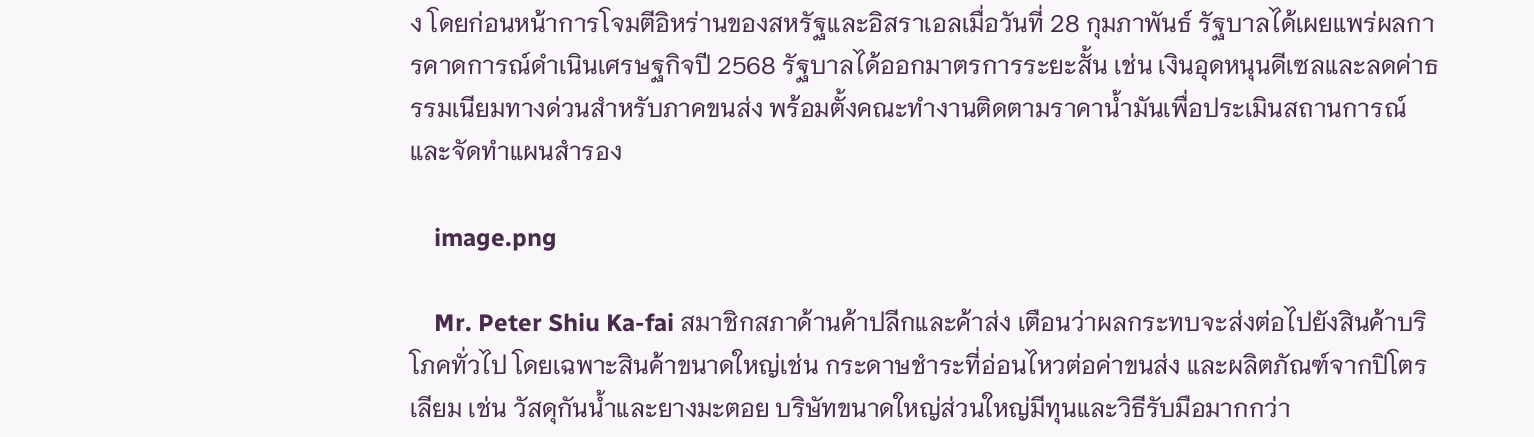ง โดยก่อนหน้าการโจมตีอิหร่านของสหรัฐและอิสราเอลเมื่อวันที่ 28 กุมภาพันธ์ รัฐบาลได้เผยแพร่ผลการคาดการณ์ดำเนินเศรษฐกิจปี 2568 รัฐบาลได้ออกมาตรการระยะสั้น เช่น เงินอุดหนุนดีเซลและลดค่าธรรมเนียมทางด่วนสำหรับภาคขนส่ง พร้อมตั้งคณะทำงานติดตามราคาน้ำมันเพื่อประเมินสถานการณ์และจัดทำแผนสำรอง

    image.png

    Mr. Peter Shiu Ka-fai สมาชิกสภาด้านค้าปลีกและค้าส่ง เตือนว่าผลกระทบจะส่งต่อไปยังสินค้าบริโภคทั่วไป โดยเฉพาะสินค้าขนาดใหญ่เช่น กระดาษชำระที่อ่อนไหวต่อค่าขนส่ง และผลิตภัณฑ์จากปิโตรเลียม เช่น วัสดุกันน้ำและยางมะตอย บริษัทขนาดใหญ่ส่วนใหญ่มีทุนและวิธีรับมือมากกว่า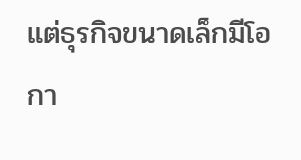แต่ธุรกิจขนาดเล็กมีโอกา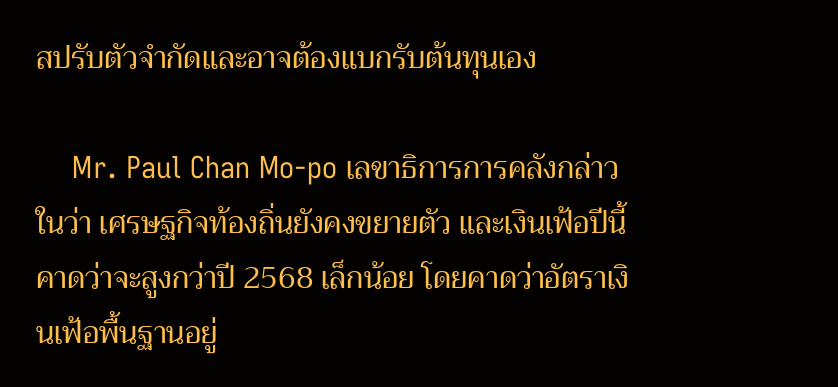สปรับตัวจำกัดและอาจต้องแบกรับต้นทุนเอง

    Mr. Paul Chan Mo-po เลขาธิการการคลังกล่าวในว่า เศรษฐกิจท้องถิ่นยังคงขยายตัว และเงินเฟ้อปีนี้คาดว่าจะสูงกว่าปี 2568 เล็กน้อย โดยคาดว่าอัตราเงินเฟ้อพื้นฐานอยู่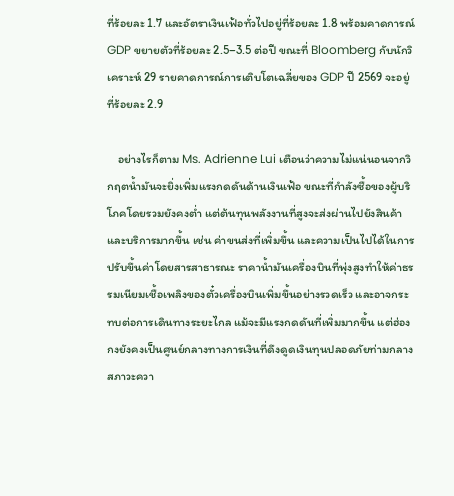ที่ร้อยละ 1.7 และอัตราเงินเฟ้อทั่วไปอยู่ที่ร้อยละ 1.8 พร้อมคาดการณ์ GDP ขยายตัวที่ร้อยละ 2.5–3.5 ต่อปี ขณะที่ Bloomberg กับนักวิเคราะห์ 29 รายคาดการณ์การเติบโตเฉลี่ยของ GDP ปี 2569 จะอยู่ที่ร้อยละ 2.9

    อย่างไรก็ตาม Ms. Adrienne Lui เตือนว่าความไม่แน่นอนจากวิกฤตน้ำมันจะยิ่งเพิ่มแรงกดดันด้านเงินเฟ้อ ขณะที่กำลังซื้อของผู้บริโภคโดยรวมยังคงต่ำ แต่ต้นทุนพลังงานที่สูงจะส่งผ่านไปยังสินค้าและบริการมากขึ้น เช่น ค่าขนส่งที่เพิ่มขึ้น และความเป็นไปได้ในการปรับขึ้นค่าโดยสารสาธารณะ ราคาน้ำมันเครื่องบินที่พุ่งสูงทำให้ค่าธรรมเนียมเชื้อเพลิงของตั๋วเครื่องบินเพิ่มขึ้นอย่างรวดเร็ว และอาจกระทบต่อการเดินทางระยะไกล แม้จะมีแรงกดดันที่เพิ่มมากขึ้น แต่ฮ่องกงยังคงเป็นศูนย์กลางทางการเงินที่ดึงดูดเงินทุนปลอดภัยท่ามกลางสภาวะควา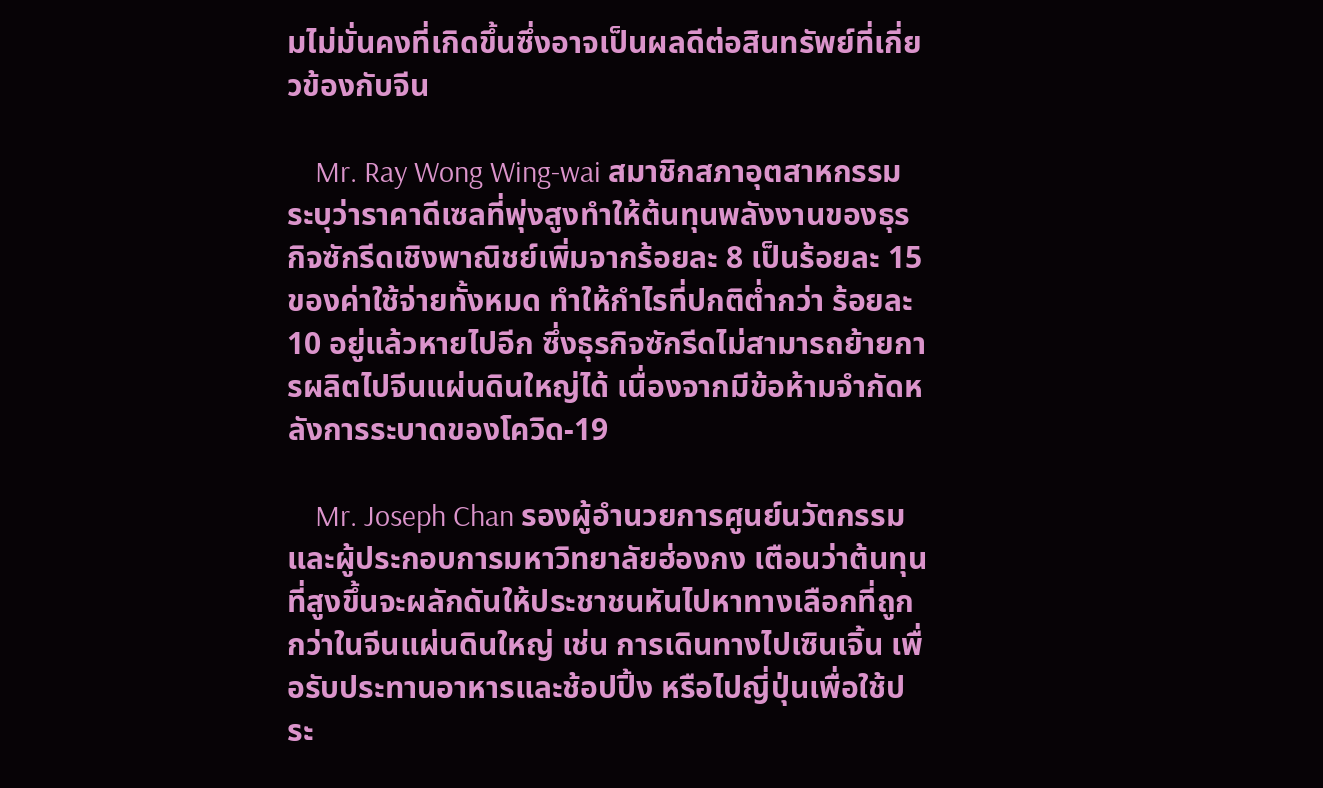มไม่มั่นคงที่เกิดขึ้นซึ่งอาจเป็นผลดีต่อสินทรัพย์ที่เกี่ยวข้องกับจีน

    Mr. Ray Wong Wing-wai สมาชิกสภาอุตสาหกรรม ระบุว่าราคาดีเซลที่พุ่งสูงทำให้ต้นทุนพลังงานของธุรกิจซักรีดเชิงพาณิชย์เพิ่มจากร้อยละ 8 เป็นร้อยละ 15 ของค่าใช้จ่ายทั้งหมด ทำให้กำไรที่ปกติต่ำกว่า ร้อยละ 10 อยู่แล้วหายไปอีก ซึ่งธุรกิจซักรีดไม่สามารถย้ายการผลิตไปจีนแผ่นดินใหญ่ได้ เนื่องจากมีข้อห้ามจำกัดหลังการระบาดของโควิด-19

    Mr. Joseph Chan รองผู้อำนวยการศูนย์นวัตกรรมและผู้ประกอบการมหาวิทยาลัยฮ่องกง เตือนว่าต้นทุนที่สูงขึ้นจะผลักดันให้ประชาชนหันไปหาทางเลือกที่ถูกกว่าในจีนแผ่นดินใหญ่ เช่น การเดินทางไปเซินเจิ้น เพื่อรับประทานอาหารและช้อปปิ้ง หรือไปญี่ปุ่นเพื่อใช้ประ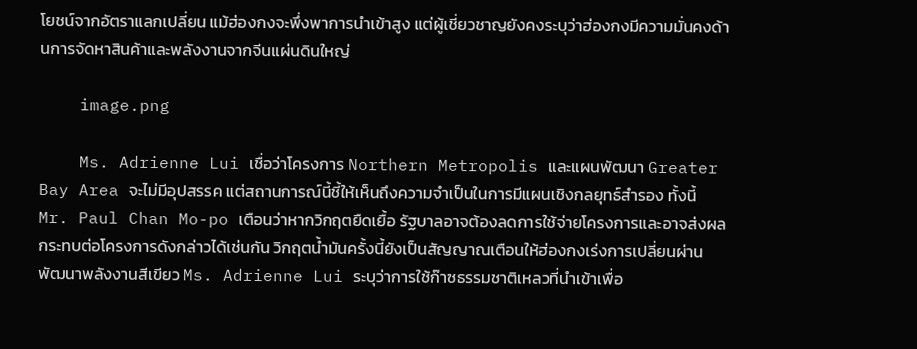โยชน์จากอัตราแลกเปลี่ยน แม้ฮ่องกงจะพึ่งพาการนำเข้าสูง แต่ผู้เชี่ยวชาญยังคงระบุว่าฮ่องกงมีความมั่นคงด้านการจัดหาสินค้าและพลังงานจากจีนแผ่นดินใหญ่

    image.png

    Ms. Adrienne Lui เชื่อว่าโครงการ Northern Metropolis และแผนพัฒนา Greater Bay Area จะไม่มีอุปสรรค แต่สถานการณ์นี้ชี้ให้เห็นถึงความจำเป็นในการมีแผนเชิงกลยุทธ์สำรอง ทั้งนี้ Mr. Paul Chan Mo-po เตือนว่าหากวิกฤตยืดเยื้อ รัฐบาลอาจต้องลดการใช้จ่ายโครงการและอาจส่งผลกระทบต่อโครงการดังกล่าวได้เช่นกัน วิกฤตน้ำมันครั้งนี้ยังเป็นสัญญาณเตือนให้ฮ่องกงเร่งการเปลี่ยนผ่านพัฒนาพลังงานสีเขียว Ms. Adrienne Lui ระบุว่าการใช้ก๊าซธรรมชาติเหลวที่นำเข้าเพื่อ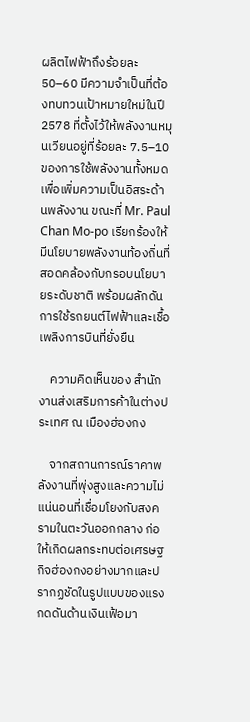ผลิตไฟฟ้าถึงร้อยละ 50–60 มีความจำเป็นที่ต้องทบทวนเป้าหมายใหม่ในปี 2578 ที่ตั้งไว้ให้พลังงานหมุนเวียนอยู่ที่ร้อยละ 7.5–10 ของการใช้พลังงานทั้งหมด เพื่อเพิ่มความเป็นอิสระด้านพลังงาน ขณะที่ Mr. Paul Chan Mo-po เรียกร้องให้มีนโยบายพลังงานท้องถิ่นที่สอดคล้องกับกรอบนโยบายระดับชาติ พร้อมผลักดันการใช้รถยนต์ไฟฟ้าและเชื้อเพลิงการบินที่ยั่งยืน

    ความคิดเห็นของ สำนักงานส่งเสริมการค้าในต่างประเทศ ณ เมืองฮ่องกง

    จากสถานการณ์ราคาพลังงานที่พุ่งสูงและความไม่แน่นอนที่เชื่อมโยงกับสงครามในตะวันออกกลาง ก่อให้เกิดผลกระทบต่อเศรษฐกิจฮ่องกงอย่างมากและปรากฏชัดในรูปแบบของแรงกดดันด้านเงินเฟ้อมา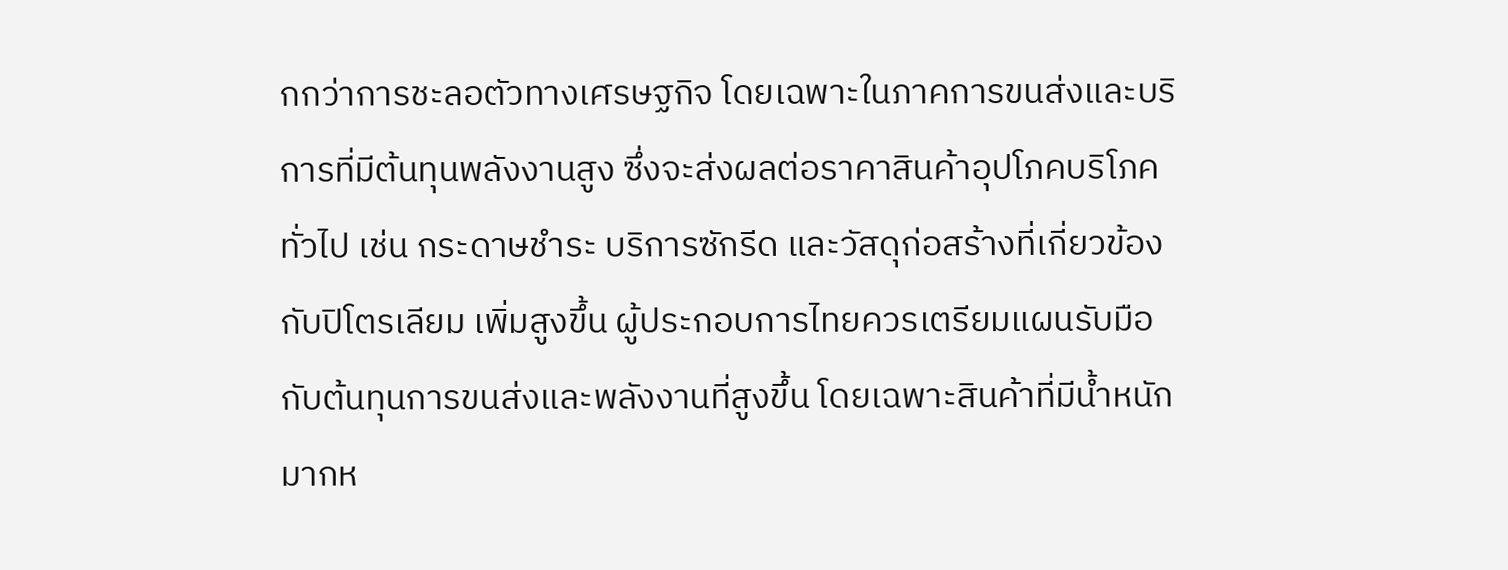กกว่าการชะลอตัวทางเศรษฐกิจ โดยเฉพาะในภาคการขนส่งและบริการที่มีต้นทุนพลังงานสูง ซึ่งจะส่งผลต่อราคาสินค้าอุปโภคบริโภคทั่วไป เช่น กระดาษชำระ บริการซักรีด และวัสดุก่อสร้างที่เกี่ยวข้องกับปิโตรเลียม เพิ่มสูงขึ้น ผู้ประกอบการไทยควรเตรียมแผนรับมือกับต้นทุนการขนส่งและพลังงานที่สูงขึ้น โดยเฉพาะสินค้าที่มีน้ำหนักมากห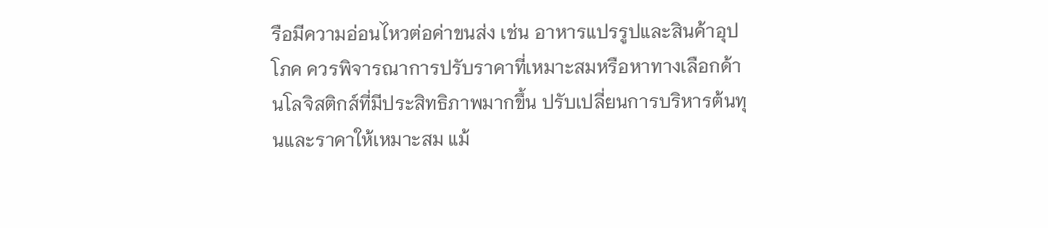รือมีความอ่อนไหวต่อค่าขนส่ง เช่น อาหารแปรรูปและสินค้าอุปโภค ควรพิจารณาการปรับราคาที่เหมาะสมหรือหาทางเลือกด้านโลจิสติกส์ที่มีประสิทธิภาพมากขึ้น ปรับเปลี่ยนการบริหารต้นทุนและราคาให้เหมาะสม แม้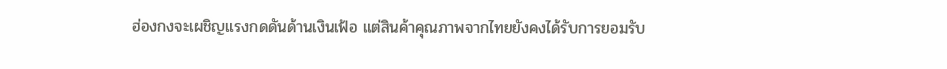ฮ่องกงจะเผชิญแรงกดดันด้านเงินเฟ้อ แต่สินค้าคุณภาพจากไทยยังคงได้รับการยอมรับ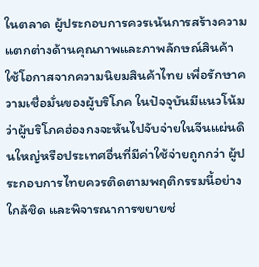ในตลาด ผู้ประกอบการควรเน้นการสร้างความแตกต่างด้านคุณภาพและภาพลักษณ์สินค้า ใช้โอกาสจากความนิยมสินค้าไทย เพื่อรักษาความเชื่อมั่นของผู้บริโภค ในปัจจุบันมีแนวโน้มว่าผู้บริโภคฮ่องกงจะหันไปจับจ่ายในจีนแผ่นดินใหญ่หรือประเทศอื่นที่มีค่าใช้จ่ายถูกกว่า ผู้ประกอบการไทยควรติดตามพฤติกรรมนี้อย่างใกล้ชิด และพิจารณาการขยายช่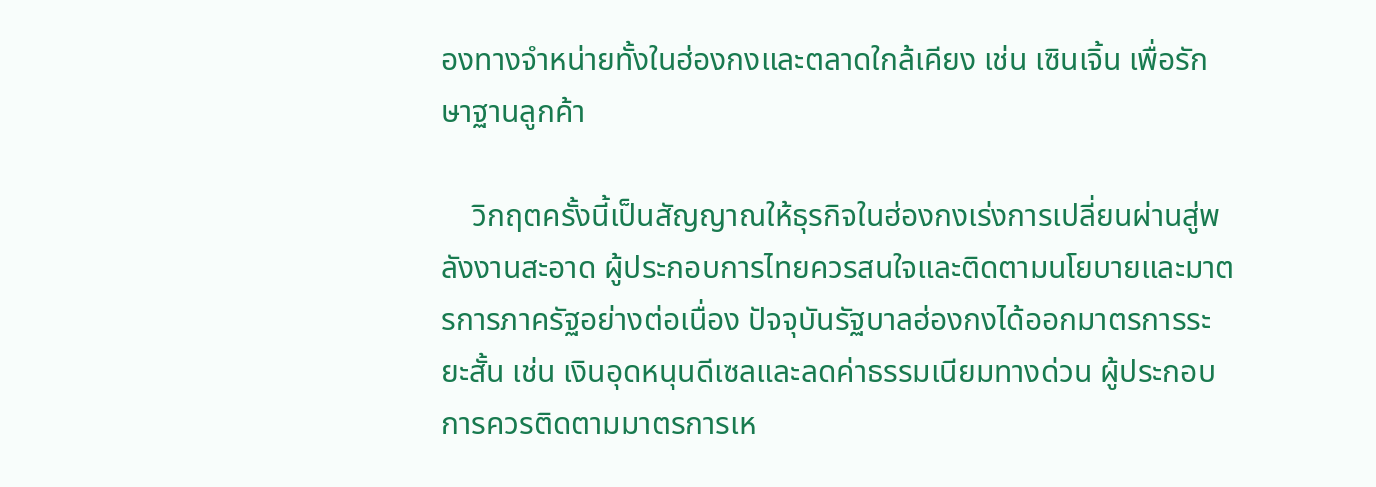องทางจำหน่ายทั้งในฮ่องกงและตลาดใกล้เคียง เช่น เซินเจิ้น เพื่อรักษาฐานลูกค้า

    วิกฤตครั้งนี้เป็นสัญญาณให้ธุรกิจในฮ่องกงเร่งการเปลี่ยนผ่านสู่พลังงานสะอาด ผู้ประกอบการไทยควรสนใจและติดตามนโยบายและมาตรการภาครัฐอย่างต่อเนื่อง ปัจจุบันรัฐบาลฮ่องกงได้ออกมาตรการระยะสั้น เช่น เงินอุดหนุนดีเซลและลดค่าธรรมเนียมทางด่วน ผู้ประกอบการควรติดตามมาตรการเห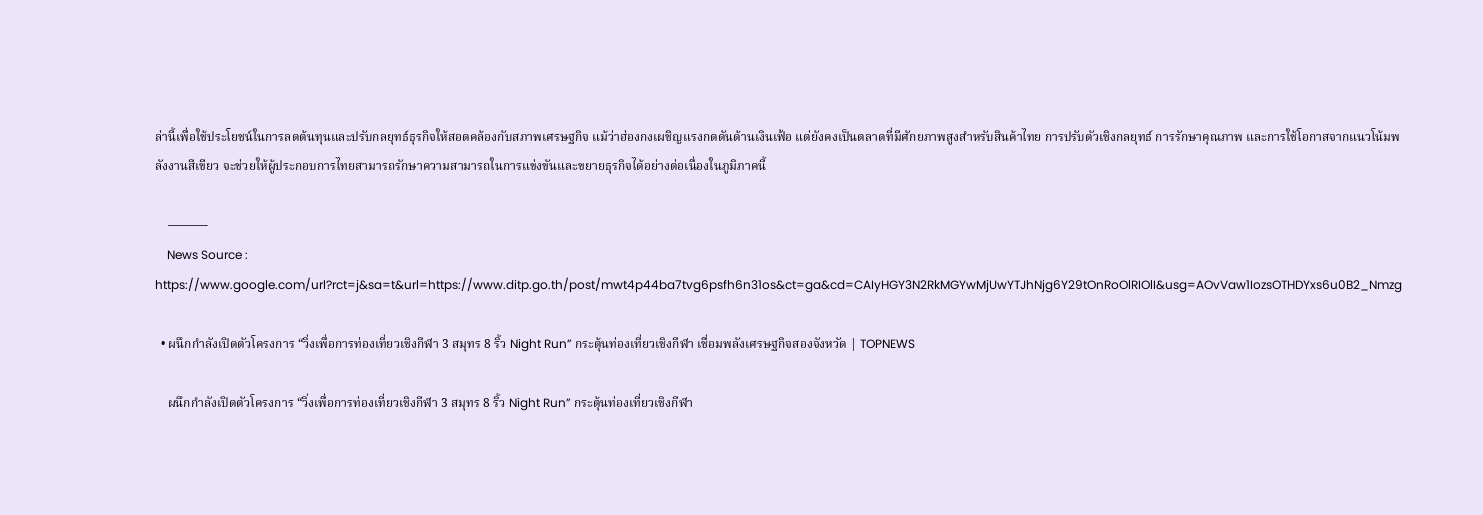ล่านี้เพื่อใช้ประโยชน์ในการลดต้นทุนและปรับกลยุทธ์ธุรกิจให้สอดคล้องกับสภาพเศรษฐกิจ แม้ว่าฮ่องกงเผชิญแรงกดดันด้านเงินเฟ้อ แต่ยังคงเป็นตลาดที่มีศักยภาพสูงสำหรับสินค้าไทย การปรับตัวเชิงกลยุทธ์ การรักษาคุณภาพ และการใช้โอกาสจากแนวโน้มพลังงานสีเขียว จะช่วยให้ผู้ประกอบการไทยสามารถรักษาความสามารถในการแข่งขันและขยายธุรกิจได้อย่างต่อเนื่องในภูมิภาคนี้

    ———-
    News Source : https://www.google.com/url?rct=j&sa=t&url=https://www.ditp.go.th/post/mwt4p44ba7tvg6psfh6n31os&ct=ga&cd=CAIyHGY3N2RkMGYwMjUwYTJhNjg6Y29tOnRoOlRIOlI&usg=AOvVaw1IozsOTHDYxs6u0B2_Nmzg

  • ผนึกกำลังเปิดตัวโครงการ “วิ่งเพื่อการท่องเที่ยวเชิงกีฬา 3 สมุทร 8 ริ้ว Night Run” กระตุ้นท่องเที่ยวเชิงกีฬา เชื่อมพลังเศรษฐกิจสองจังหวัด | TOPNEWS

    ผนึกกำลังเปิดตัวโครงการ “วิ่งเพื่อการท่องเที่ยวเชิงกีฬา 3 สมุทร 8 ริ้ว Night Run” กระตุ้นท่องเที่ยวเชิงกีฬา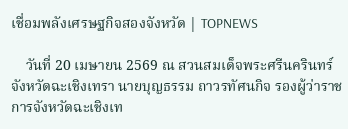เชื่อมพลังเศรษฐกิจสองจังหวัด | TOPNEWS

    วันที่ 20 เมษายน 2569 ณ สวนสมเด็จพระศรีนครินทร์ จังหวัดฉะเชิงเทรา นายบุญธรรม ถาวรทัศนกิจ รองผู้ว่าราชการจังหวัดฉะเชิงเท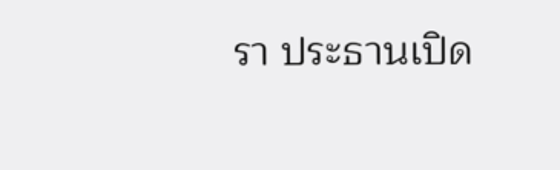รา ประธานเปิด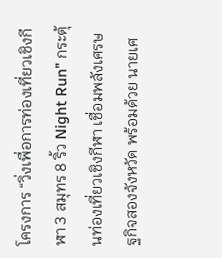โครงการ “วิ่งเพื่อการท่องเที่ยวเชิงกีฬา 3 สมุทร 8 ริ้ว Night Run” กระตุ้นท่องเที่ยวเชิงกีฬา เชื่อมพลังเศรษฐกิจสองจังหวัด พร้อมด้วย นายเศ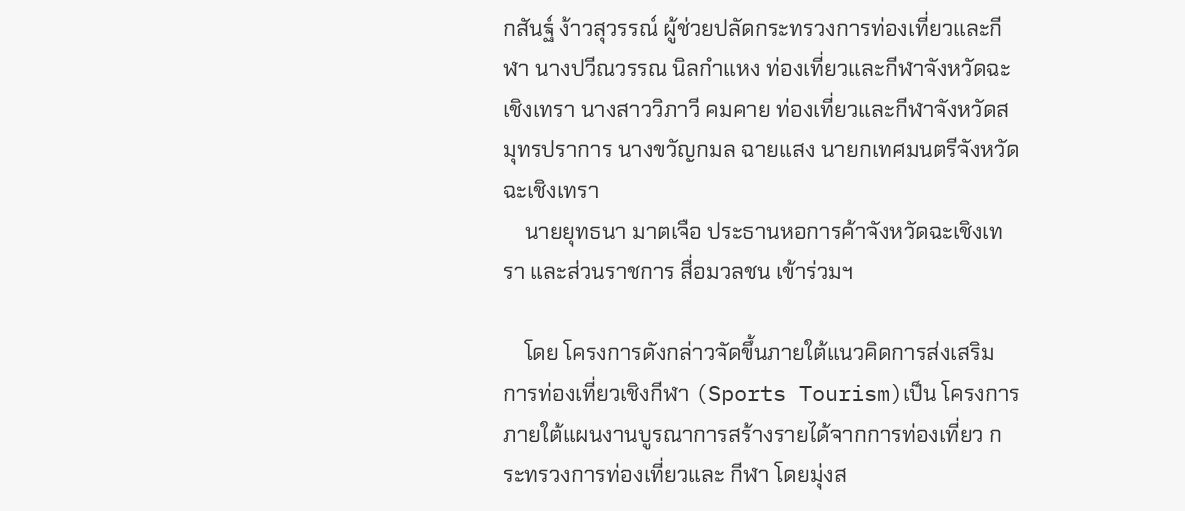กสันฐ์ ง้าวสุวรรณ์ ผู้ช่วยปลัดกระทรวงการท่องเที่ยวและกีฬา นางปวีณวรรณ นิลกำแหง ท่องเที่ยวและกีฬาจังหวัดฉะเชิงเทรา นางสาววิภาวี คมคาย ท่องเที่ยวและกีฬาจังหวัดสมุทรปราการ นางขวัญกมล ฉายแสง นายกเทศมนตรีจังหวัดฉะเชิงเทรา
    นายยุทธนา มาตเจือ ประธานหอการค้าจังหวัดฉะเชิงเทรา และส่วนราชการ สื่อมวลชน เข้าร่วมฯ

    โดย โครงการดังกล่าวจัดขึ้นภายใต้แนวคิดการส่งเสริม การท่องเที่ยวเชิงกีฬา (Sports Tourism)เป็น โครงการภายใต้แผนงานบูรณาการสร้างรายได้จากการท่องเที่ยว กระทรวงการท่องเที่ยวและ กีฬา โดยมุ่งส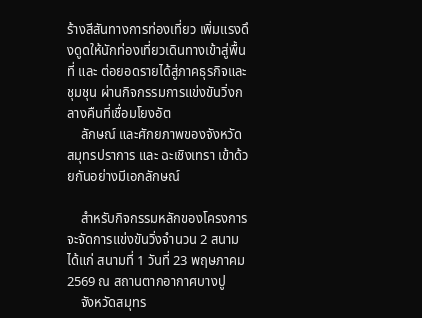ร้างสีสันทางการท่องเที่ยว เพิ่มแรงดึงดูดให้นักท่องเที่ยวเดินทางเข้าสู่พื้นที่ และ ต่อยอดรายได้สู่ภาคธุรกิจและชุมชุน ผ่านกิจกรรมการแข่งขันวิ่งกลางคืนที่เชื่อมโยงอัต
    ลักษณ์ และศักยภาพของจังหวัด สมุทรปราการ และ ฉะเชิงเทรา เข้าด้วยกันอย่างมีเอกลักษณ์

    สำหรับกิจกรรมหลักของโครงการ จะจัดการแข่งขันวิ่งจำนวน 2 สนาม ได้แก่ สนามที่ 1 วันที่ 23 พฤษภาคม 2569 ณ สถานตากอากาศบางปู
    จังหวัดสมุทร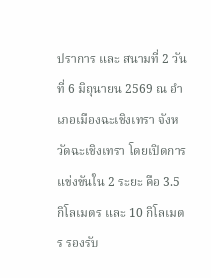ปราการ และ สนามที่ 2 วันที่ 6 มิถุนายน 2569 ณ อำเภอเมืองฉะเชิงเทรา จังหวัดฉะเชิงเทรา โดยเปิดการแข่งขันใน 2 ระยะ คือ 3.5 กิโลเมตร และ 10 กิโลเมตร รองรับ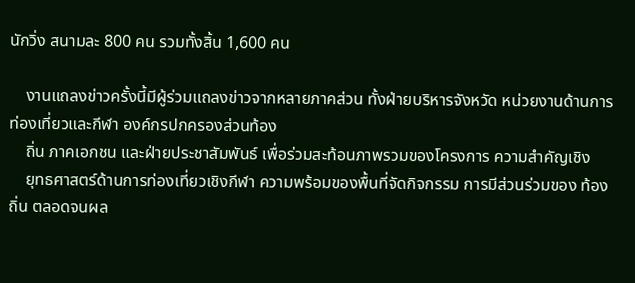นักวิ่ง สนามละ 800 คน รวมทั้งสิ้น 1,600 คน

    งานแถลงข่าวครั้งนี้มีผู้ร่วมแถลงข่าวจากหลายภาคส่วน ทั้งฝ่ายบริหารจังหวัด หน่วยงานด้านการท่องเที่ยวและกีฬา องค์กรปกครองส่วนท้อง
    ถิ่น ภาคเอกชน และฝ่ายประชาสัมพันธ์ เพื่อร่วมสะท้อนภาพรวมของโครงการ ความสำคัญเชิง
    ยุทธศาสตร์ด้านการท่องเที่ยวเชิงกีฬา ความพร้อมของพื้นที่จัดกิจกรรม การมีส่วนร่วมของ ท้องถิ่น ตลอดจนผล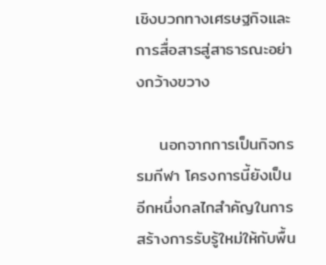เชิงบวกทางเศรษฐกิจและการสื่อสารสู่สาธารณะอย่างกว้างขวาง

    นอกจากการเป็นกิจกรรมกีฬา โครงการนี้ยังเป็น อีกหนึ่งกลไกสำคัญในการสร้างการรับรู้ใหม่ให้กับพื้น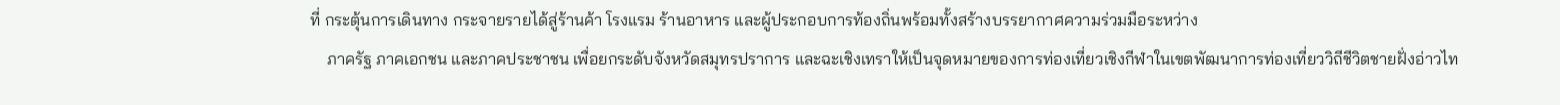ที่ กระตุ้นการเดินทาง กระจายรายได้สู่ร้านค้า โรงแรม ร้านอาหาร และผู้ประกอบการท้องถิ่นพร้อมทั้งสร้างบรรยากาศความร่วมมือระหว่าง
    ภาครัฐ ภาคเอกชน และภาคประชาชน เพื่อยกระดับจังหวัดสมุทรปราการ และฉะเชิงเทราให้เป็นจุดหมายของการท่องเที่ยวเชิงกีฬาในเขตพัฒนาการท่องเที่ยววิถีชีวิตชายฝั่งอ่าวไท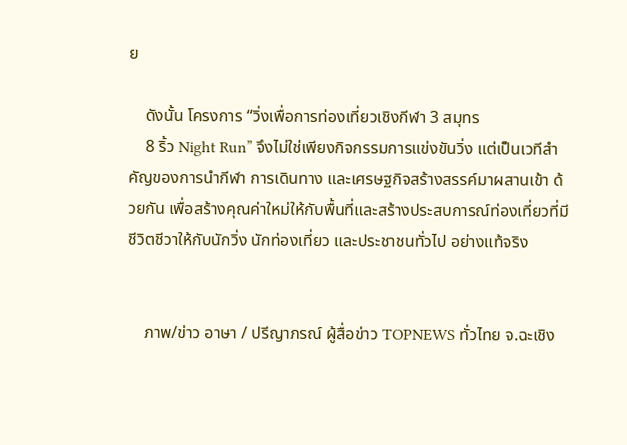ย

    ดังนั้น โครงการ “วิ่งเพื่อการท่องเที่ยวเชิงกีฬา 3 สมุทร
    8 ริ้ว Night Run” จึงไม่ใช่เพียงกิจกรรมการแข่งขันวิ่ง แต่เป็นเวทีสำคัญของการนำกีฬา การเดินทาง และเศรษฐกิจสร้างสรรค์มาผสานเข้า ด้วยกัน เพื่อสร้างคุณค่าใหม่ให้กับพื้นที่และสร้างประสบการณ์ท่องเที่ยวที่มีชีวิตชีวาให้กับนักวิ่ง นักท่องเที่ยว และประชาชนทั่วไป อย่างแท้จริง


    ภาพ/ข่าว อาษา / ปรีญาภรณ์ ผู้สื่อข่าว TOPNEWS ทั่วไทย จ.ฉะเชิง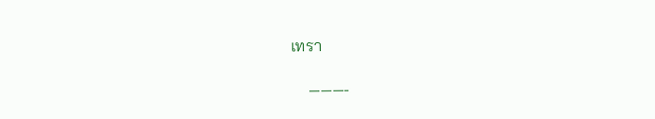เทรา

    ———-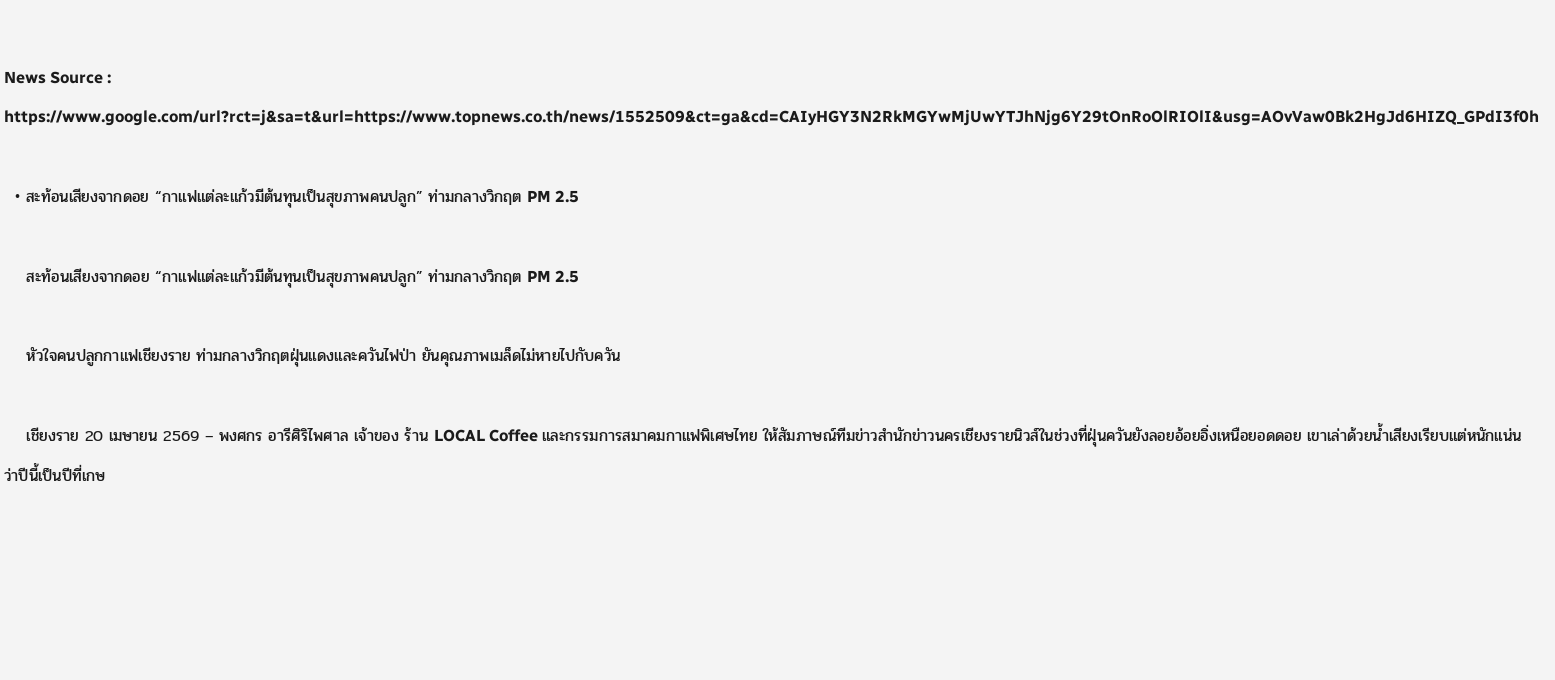News Source : https://www.google.com/url?rct=j&sa=t&url=https://www.topnews.co.th/news/1552509&ct=ga&cd=CAIyHGY3N2RkMGYwMjUwYTJhNjg6Y29tOnRoOlRIOlI&usg=AOvVaw0Bk2HgJd6HIZQ_GPdI3f0h

  • สะท้อนเสียงจากดอย “กาแฟแต่ละแก้วมีต้นทุนเป็นสุขภาพคนปลูก” ท่ามกลางวิกฤต PM 2.5

    สะท้อนเสียงจากดอย “กาแฟแต่ละแก้วมีต้นทุนเป็นสุขภาพคนปลูก” ท่ามกลางวิกฤต PM 2.5

    หัวใจคนปลูกกาแฟเชียงราย ท่ามกลางวิกฤตฝุ่นแดงและควันไฟป่า ยันคุณภาพเมล็ดไม่หายไปกับควัน

    เชียงราย 20 เมษายน 2569 – พงศกร อารีศิริไพศาล เจ้าของ ร้าน LOCAL Coffee และกรรมการสมาคมกาแฟพิเศษไทย ให้สัมภาษณ์ทีมข่าวสำนักข่าวนครเชียงรายนิวส์ในช่วงที่ฝุ่นควันยังลอยอ้อยอิ่งเหนือยอดดอย เขาเล่าด้วยน้ำเสียงเรียบแต่หนักแน่นว่าปีนี้เป็นปีที่เกษ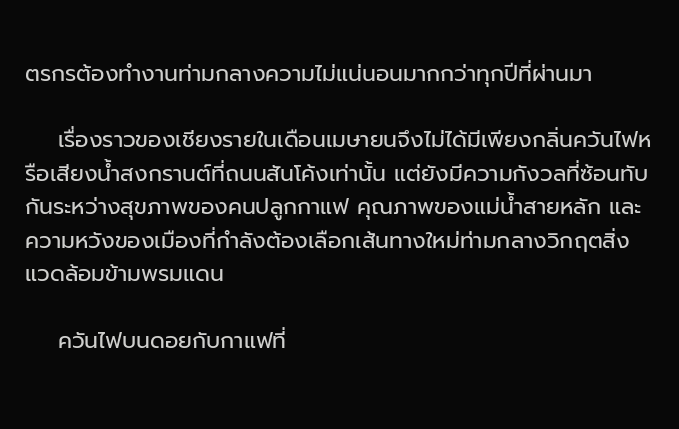ตรกรต้องทำงานท่ามกลางความไม่แน่นอนมากกว่าทุกปีที่ผ่านมา

    เรื่องราวของเชียงรายในเดือนเมษายนจึงไม่ได้มีเพียงกลิ่นควันไฟหรือเสียงน้ำสงกรานต์ที่ถนนสันโค้งเท่านั้น แต่ยังมีความกังวลที่ซ้อนทับกันระหว่างสุขภาพของคนปลูกกาแฟ คุณภาพของแม่น้ำสายหลัก และความหวังของเมืองที่กำลังต้องเลือกเส้นทางใหม่ท่ามกลางวิกฤตสิ่งแวดล้อมข้ามพรมแดน

    ควันไฟบนดอยกับกาแฟที่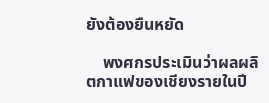ยังต้องยืนหยัด

    พงศกรประเมินว่าผลผลิตกาแฟของเชียงรายในปี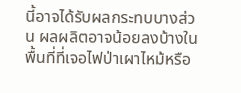นี้อาจได้รับผลกระทบบางส่วน ผลผลิตอาจน้อยลงบ้างในพื้นที่ที่เจอไฟป่าเผาไหม้หรือ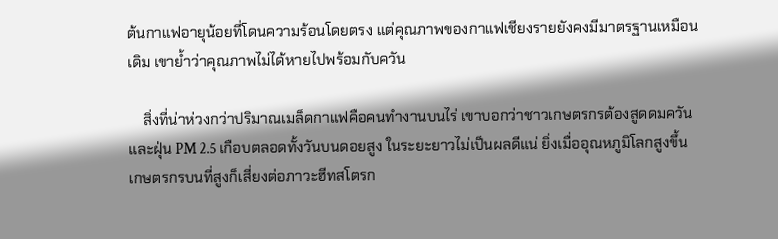ต้นกาแฟอายุน้อยที่โดนความร้อนโดยตรง แต่คุณภาพของกาแฟเชียงรายยังคงมีมาตรฐานเหมือนเดิม เขาย้ำว่าคุณภาพไม่ได้หายไปพร้อมกับควัน

    สิ่งที่น่าห่วงกว่าปริมาณเมล็ดกาแฟคือคนทำงานบนไร่ เขาบอกว่าชาวเกษตรกรต้องสูดดมควันและฝุ่น PM 2.5 เกือบตลอดทั้งวันบนดอยสูง ในระยะยาวไม่เป็นผลดีแน่ ยิ่งเมื่ออุณหภูมิโลกสูงขึ้น เกษตรกรบนที่สูงก็เสี่ยงต่อภาวะฮีทสโตรก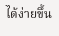ได้ง่ายขึ้น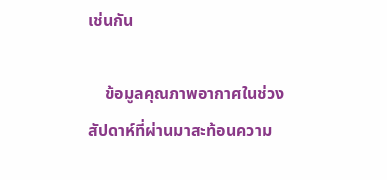เช่นกัน

    ข้อมูลคุณภาพอากาศในช่วงสัปดาห์ที่ผ่านมาสะท้อนความ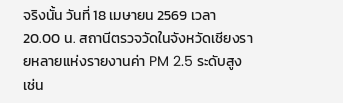จริงนั้น วันที่ 18 เมษายน 2569 เวลา 20.00 น. สถานีตรวจวัดในจังหวัดเชียงรายหลายแห่งรายงานค่า PM 2.5 ระดับสูง เช่น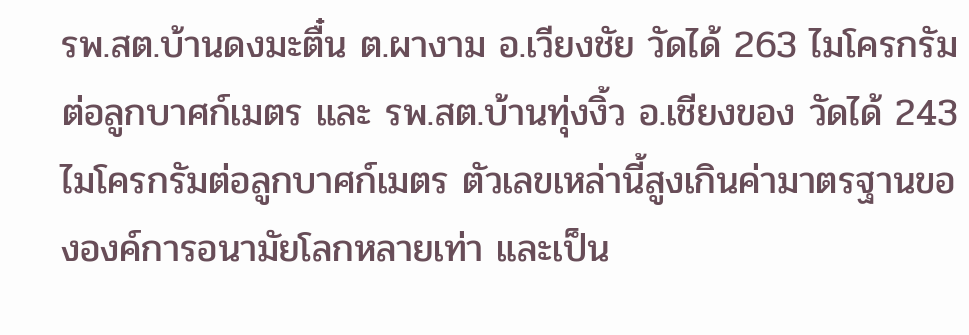รพ.สต.บ้านดงมะตื๋น ต.ผางาม อ.เวียงชัย วัดได้ 263 ไมโครกรัมต่อลูกบาศก์เมตร และ รพ.สต.บ้านทุ่งงิ้ว อ.เชียงของ วัดได้ 243 ไมโครกรัมต่อลูกบาศก์เมตร ตัวเลขเหล่านี้สูงเกินค่ามาตรฐานขององค์การอนามัยโลกหลายเท่า และเป็น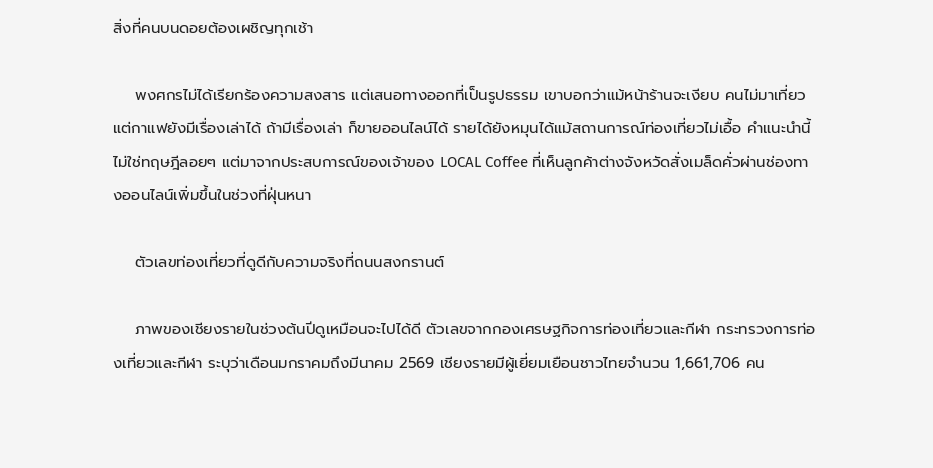สิ่งที่คนบนดอยต้องเผชิญทุกเช้า

    พงศกรไม่ได้เรียกร้องความสงสาร แต่เสนอทางออกที่เป็นรูปธรรม เขาบอกว่าแม้หน้าร้านจะเงียบ คนไม่มาเที่ยว แต่กาแฟยังมีเรื่องเล่าได้ ถ้ามีเรื่องเล่า ก็ขายออนไลน์ได้ รายได้ยังหมุนได้แม้สถานการณ์ท่องเที่ยวไม่เอื้อ คำแนะนำนี้ไม่ใช่ทฤษฎีลอยๆ แต่มาจากประสบการณ์ของเจ้าของ LOCAL Coffee ที่เห็นลูกค้าต่างจังหวัดสั่งเมล็ดคั่วผ่านช่องทางออนไลน์เพิ่มขึ้นในช่วงที่ฝุ่นหนา

    ตัวเลขท่องเที่ยวที่ดูดีกับความจริงที่ถนนสงกรานต์

    ภาพของเชียงรายในช่วงต้นปีดูเหมือนจะไปได้ดี ตัวเลขจากกองเศรษฐกิจการท่องเที่ยวและกีฬา กระทรวงการท่องเที่ยวและกีฬา ระบุว่าเดือนมกราคมถึงมีนาคม 2569 เชียงรายมีผู้เยี่ยมเยือนชาวไทยจำนวน 1,661,706 คน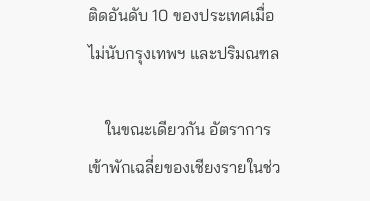ติดอันดับ 10 ของประเทศเมื่อไม่นับกรุงเทพฯ และปริมณฑล

    ในขณะเดียวกัน อัตราการเข้าพักเฉลี่ยของเชียงรายในช่ว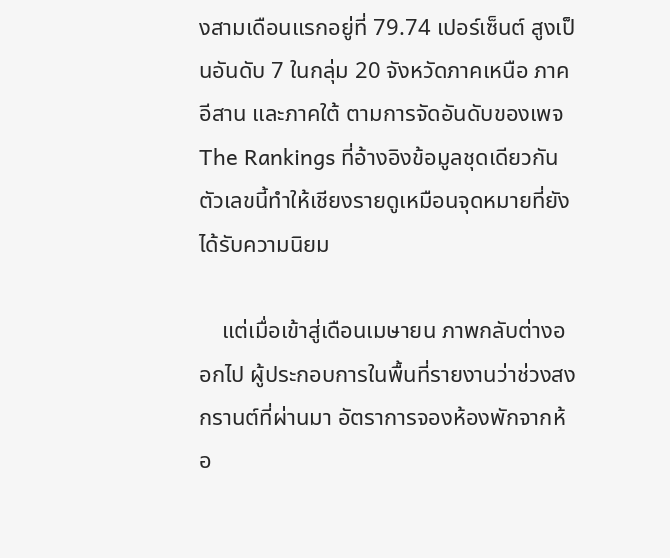งสามเดือนแรกอยู่ที่ 79.74 เปอร์เซ็นต์ สูงเป็นอันดับ 7 ในกลุ่ม 20 จังหวัดภาคเหนือ ภาคอีสาน และภาคใต้ ตามการจัดอันดับของเพจ The Rankings ที่อ้างอิงข้อมูลชุดเดียวกัน ตัวเลขนี้ทำให้เชียงรายดูเหมือนจุดหมายที่ยังได้รับความนิยม

    แต่เมื่อเข้าสู่เดือนเมษายน ภาพกลับต่างออกไป ผู้ประกอบการในพื้นที่รายงานว่าช่วงสงกรานต์ที่ผ่านมา อัตราการจองห้องพักจากห้อ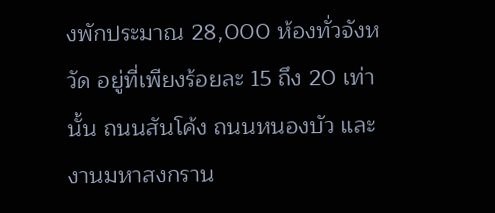งพักประมาณ 28,000 ห้องทั่วจังหวัด อยู่ที่เพียงร้อยละ 15 ถึง 20 เท่านั้น ถนนสันโค้ง ถนนหนองบัว และงานมหาสงกราน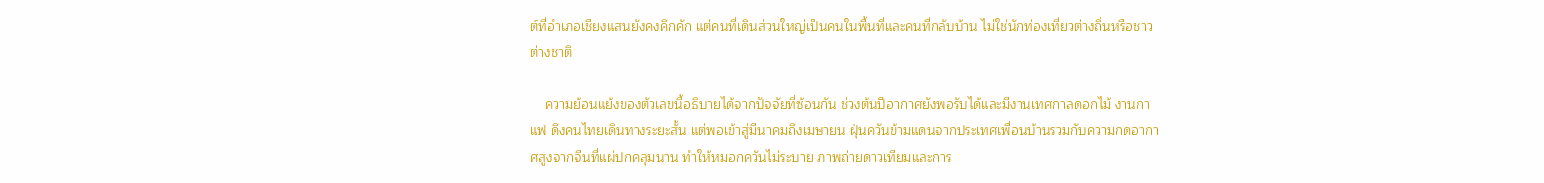ต์ที่อำเภอเชียงแสนยังคงคึกคัก แต่คนที่เดินส่วนใหญ่เป็นคนในพื้นที่และคนที่กลับบ้าน ไม่ใช่นักท่องเที่ยวต่างถิ่นหรือชาวต่างชาติ

    ความย้อนแย้งของตัวเลขนี้อธิบายได้จากปัจจัยที่ซ้อนกัน ช่วงต้นปีอากาศยังพอรับได้และมีงานเทศกาลดอกไม้ งานกาแฟ ดึงคนไทยเดินทางระยะสั้น แต่พอเข้าสู่มีนาคมถึงเมษายน ฝุ่นควันข้ามแดนจากประเทศเพื่อนบ้านรวมกับความกดอากาศสูงจากจีนที่แผ่ปกคลุมนาน ทำให้หมอกควันไม่ระบาย ภาพถ่ายดาวเทียมและการ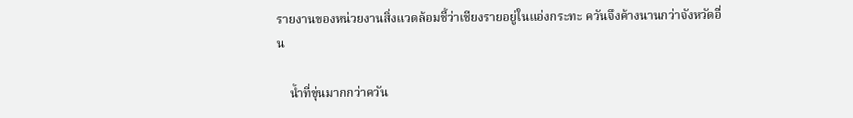รายงานของหน่วยงานสิ่งแวดล้อมชี้ว่าเชียงรายอยู่ในแอ่งกระทะ ควันจึงค้างนานกว่าจังหวัดอื่น

    น้ำที่ขุ่นมากกว่าควัน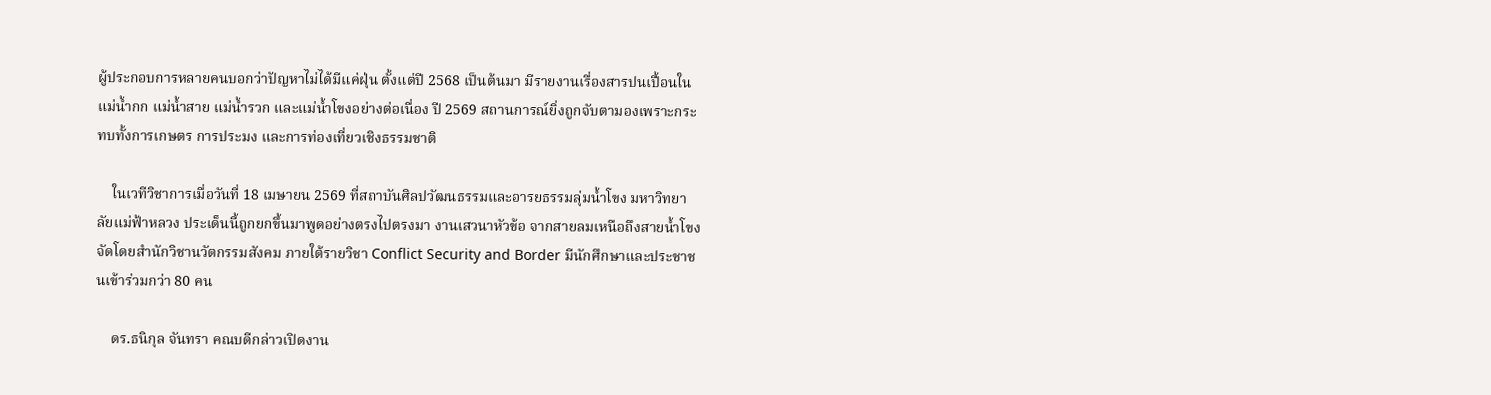ผู้ประกอบการหลายคนบอกว่าปัญหาไม่ได้มีแค่ฝุ่น ตั้งแต่ปี 2568 เป็นต้นมา มีรายงานเรื่องสารปนเปื้อนในแม่น้ำกก แม่น้ำสาย แม่น้ำรวก และแม่น้ำโขงอย่างต่อเนื่อง ปี 2569 สถานการณ์ยิ่งถูกจับตามองเพราะกระทบทั้งการเกษตร การประมง และการท่องเที่ยวเชิงธรรมชาติ

    ในเวทีวิชาการเมื่อวันที่ 18 เมษายน 2569 ที่สถาบันศิลปวัฒนธรรมและอารยธรรมลุ่มน้ำโขง มหาวิทยาลัยแม่ฟ้าหลวง ประเด็นนี้ถูกยกขึ้นมาพูดอย่างตรงไปตรงมา งานเสวนาหัวข้อ จากสายลมเหนือถึงสายน้ำโขง จัดโดยสำนักวิชานวัตกรรมสังคม ภายใต้รายวิชา Conflict Security and Border มีนักศึกษาและประชาชนเข้าร่วมกว่า 80 คน

    ดร.ธนิกุล จันทรา คณบดีกล่าวเปิดงาน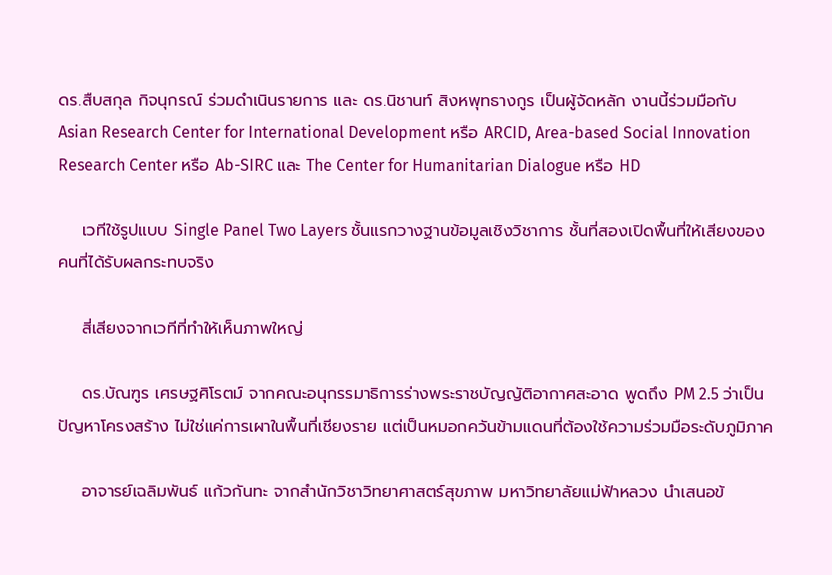ดร.สืบสกุล กิจนุกรณ์ ร่วมดำเนินรายการ และ ดร.นิชานท์ สิงหพุทธางกูร เป็นผู้จัดหลัก งานนี้ร่วมมือกับ Asian Research Center for International Development หรือ ARCID, Area-based Social Innovation Research Center หรือ Ab-SIRC และ The Center for Humanitarian Dialogue หรือ HD

    เวทีใช้รูปแบบ Single Panel Two Layers ชั้นแรกวางฐานข้อมูลเชิงวิชาการ ชั้นที่สองเปิดพื้นที่ให้เสียงของคนที่ได้รับผลกระทบจริง

    สี่เสียงจากเวทีที่ทำให้เห็นภาพใหญ่

    ดร.บัณฑูร เศรษฐศิโรตม์ จากคณะอนุกรรมาธิการร่างพระราชบัญญัติอากาศสะอาด พูดถึง PM 2.5 ว่าเป็นปัญหาโครงสร้าง ไม่ใช่แค่การเผาในพื้นที่เชียงราย แต่เป็นหมอกควันข้ามแดนที่ต้องใช้ความร่วมมือระดับภูมิภาค

    อาจารย์เฉลิมพันธ์ แก้วกันทะ จากสำนักวิชาวิทยาศาสตร์สุขภาพ มหาวิทยาลัยแม่ฟ้าหลวง นำเสนอข้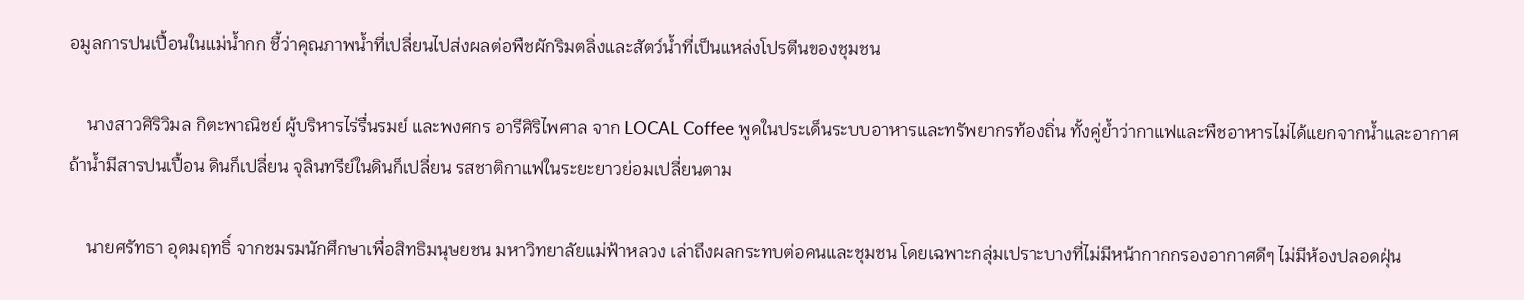อมูลการปนเปื้อนในแม่น้ำกก ชี้ว่าคุณภาพน้ำที่เปลี่ยนไปส่งผลต่อพืชผักริมตลิ่งและสัตว์น้ำที่เป็นแหล่งโปรตีนของชุมชน

    นางสาวศิริวิมล กิตะพาณิชย์ ผู้บริหารไร่รื่นรมย์ และพงศกร อารีศิริไพศาล จาก LOCAL Coffee พูดในประเด็นระบบอาหารและทรัพยากรท้องถิ่น ทั้งคู่ย้ำว่ากาแฟและพืชอาหารไม่ได้แยกจากน้ำและอากาศ ถ้าน้ำมีสารปนเปื้อน ดินก็เปลี่ยน จุลินทรีย์ในดินก็เปลี่ยน รสชาติกาแฟในระยะยาวย่อมเปลี่ยนตาม

    นายศรัทธา อุดมฤทธิ์ จากชมรมนักศึกษาเพื่อสิทธิมนุษยชน มหาวิทยาลัยแม่ฟ้าหลวง เล่าถึงผลกระทบต่อคนและชุมชน โดยเฉพาะกลุ่มเปราะบางที่ไม่มีหน้ากากกรองอากาศดีๆ ไม่มีห้องปลอดฝุ่น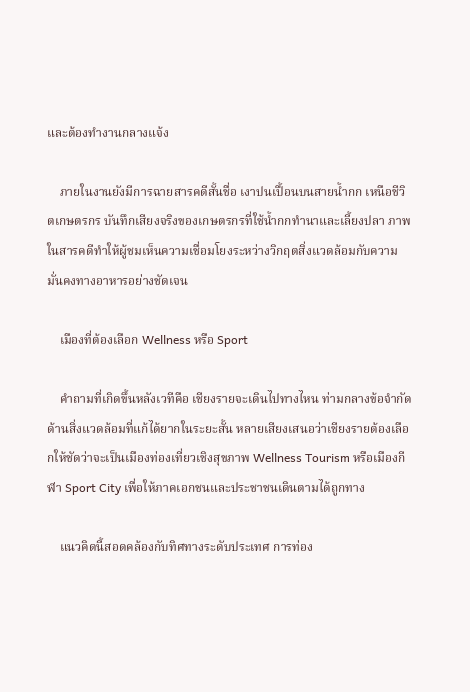และต้องทำงานกลางแจ้ง

    ภายในงานยังมีการฉายสารคดีสั้นชื่อ เงาปนเปื้อนบนสายน้ำกก เหนือชีวิตเกษตรกร บันทึกเสียงจริงของเกษตรกรที่ใช้น้ำกกทำนาและเลี้ยงปลา ภาพในสารคดีทำให้ผู้ชมเห็นความเชื่อมโยงระหว่างวิกฤตสิ่งแวดล้อมกับความมั่นคงทางอาหารอย่างชัดเจน

    เมืองที่ต้องเลือก Wellness หรือ Sport

    คำถามที่เกิดขึ้นหลังเวทีคือ เชียงรายจะเดินไปทางไหน ท่ามกลางข้อจำกัดด้านสิ่งแวดล้อมที่แก้ได้ยากในระยะสั้น หลายเสียงเสนอว่าเชียงรายต้องเลือกให้ชัดว่าจะเป็นเมืองท่องเที่ยวเชิงสุขภาพ Wellness Tourism หรือเมืองกีฬา Sport City เพื่อให้ภาคเอกชนและประชาชนเดินตามได้ถูกทาง

    แนวคิดนี้สอดคล้องกับทิศทางระดับประเทศ การท่อง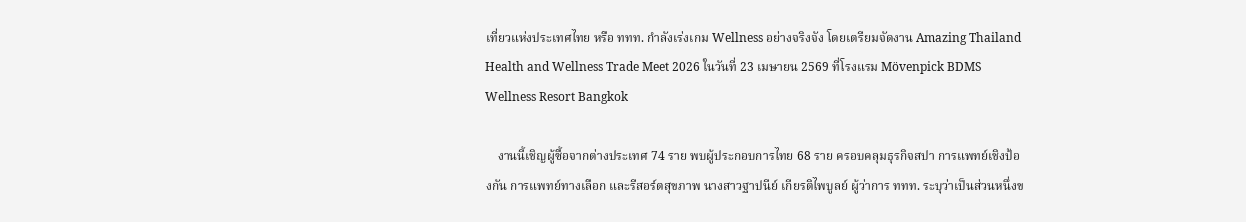เที่ยวแห่งประเทศไทย หรือ ททท. กำลังเร่งเกม Wellness อย่างจริงจัง โดยเตรียมจัดงาน Amazing Thailand Health and Wellness Trade Meet 2026 ในวันที่ 23 เมษายน 2569 ที่โรงแรม Mövenpick BDMS Wellness Resort Bangkok

    งานนี้เชิญผู้ซื้อจากต่างประเทศ 74 ราย พบผู้ประกอบการไทย 68 ราย ครอบคลุมธุรกิจสปา การแพทย์เชิงป้องกัน การแพทย์ทางเลือก และรีสอร์ตสุขภาพ นางสาวฐาปนีย์ เกียรติไพบูลย์ ผู้ว่าการ ททท. ระบุว่าเป็นส่วนหนึ่งข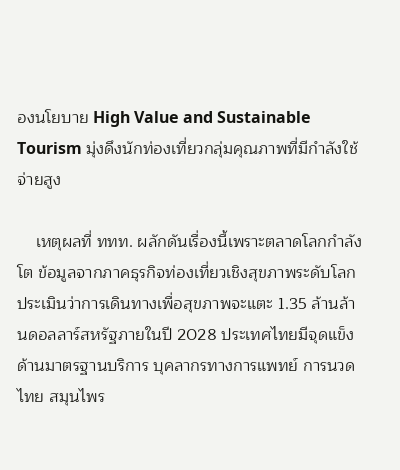องนโยบาย High Value and Sustainable Tourism มุ่งดึงนักท่องเที่ยวกลุ่มคุณภาพที่มีกำลังใช้จ่ายสูง

    เหตุผลที่ ททท. ผลักดันเรื่องนี้เพราะตลาดโลกกำลังโต ข้อมูลจากภาคธุรกิจท่องเที่ยวเชิงสุขภาพระดับโลกประเมินว่าการเดินทางเพื่อสุขภาพจะแตะ 1.35 ล้านล้านดอลลาร์สหรัฐภายในปี 2028 ประเทศไทยมีจุดแข็งด้านมาตรฐานบริการ บุคลากรทางการแพทย์ การนวดไทย สมุนไพร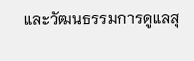และวัฒนธรรมการดูแลสุ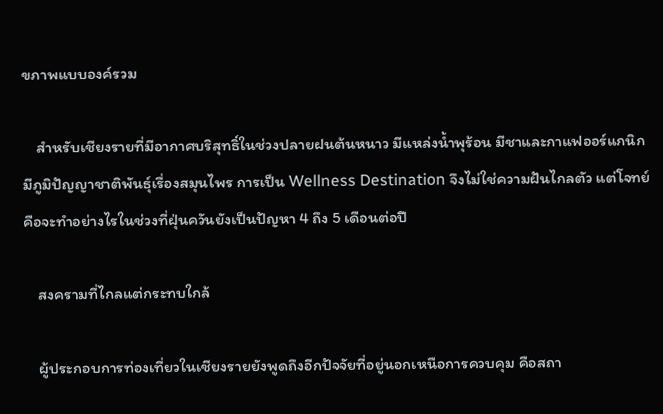ขภาพแบบองค์รวม

    สำหรับเชียงรายที่มีอากาศบริสุทธิ์ในช่วงปลายฝนต้นหนาว มีแหล่งน้ำพุร้อน มีชาและกาแฟออร์แกนิก มีภูมิปัญญาชาติพันธุ์เรื่องสมุนไพร การเป็น Wellness Destination จึงไม่ใช่ความฝันไกลตัว แต่โจทย์คือจะทำอย่างไรในช่วงที่ฝุ่นควันยังเป็นปัญหา 4 ถึง 5 เดือนต่อปี

    สงครามที่ไกลแต่กระทบใกล้

    ผู้ประกอบการท่องเที่ยวในเชียงรายยังพูดถึงอีกปัจจัยที่อยู่นอกเหนือการควบคุม คือสถา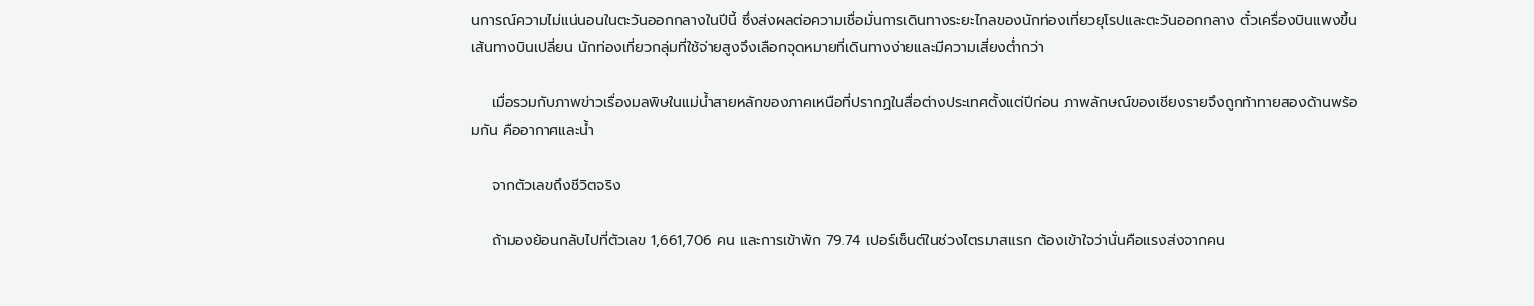นการณ์ความไม่แน่นอนในตะวันออกกลางในปีนี้ ซึ่งส่งผลต่อความเชื่อมั่นการเดินทางระยะไกลของนักท่องเที่ยวยุโรปและตะวันออกกลาง ตั๋วเครื่องบินแพงขึ้น เส้นทางบินเปลี่ยน นักท่องเที่ยวกลุ่มที่ใช้จ่ายสูงจึงเลือกจุดหมายที่เดินทางง่ายและมีความเสี่ยงต่ำกว่า

    เมื่อรวมกับภาพข่าวเรื่องมลพิษในแม่น้ำสายหลักของภาคเหนือที่ปรากฏในสื่อต่างประเทศตั้งแต่ปีก่อน ภาพลักษณ์ของเชียงรายจึงถูกท้าทายสองด้านพร้อมกัน คืออากาศและน้ำ

    จากตัวเลขถึงชีวิตจริง

    ถ้ามองย้อนกลับไปที่ตัวเลข 1,661,706 คน และการเข้าพัก 79.74 เปอร์เซ็นต์ในช่วงไตรมาสแรก ต้องเข้าใจว่านั่นคือแรงส่งจากคน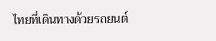ไทยที่เดินทางด้วยรถยนต์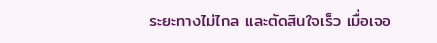ระยะทางไม่ไกล และตัดสินใจเร็ว เมื่อเจอ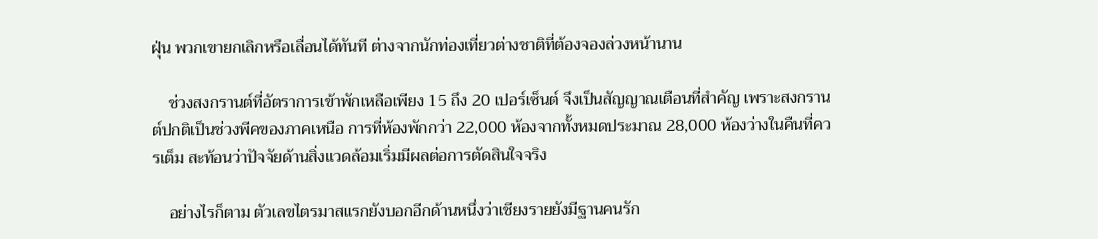ฝุ่น พวกเขายกเลิกหรือเลื่อนได้ทันที ต่างจากนักท่องเที่ยวต่างชาติที่ต้องจองล่วงหน้านาน

    ช่วงสงกรานต์ที่อัตราการเข้าพักเหลือเพียง 15 ถึง 20 เปอร์เซ็นต์ จึงเป็นสัญญาณเตือนที่สำคัญ เพราะสงกรานต์ปกติเป็นช่วงพีคของภาคเหนือ การที่ห้องพักกว่า 22,000 ห้องจากทั้งหมดประมาณ 28,000 ห้องว่างในคืนที่ควรเต็ม สะท้อนว่าปัจจัยด้านสิ่งแวดล้อมเริ่มมีผลต่อการตัดสินใจจริง

    อย่างไรก็ตาม ตัวเลขไตรมาสแรกยังบอกอีกด้านหนึ่งว่าเชียงรายยังมีฐานคนรัก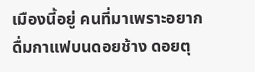เมืองนี้อยู่ คนที่มาเพราะอยากดื่มกาแฟบนดอยช้าง ดอยตุ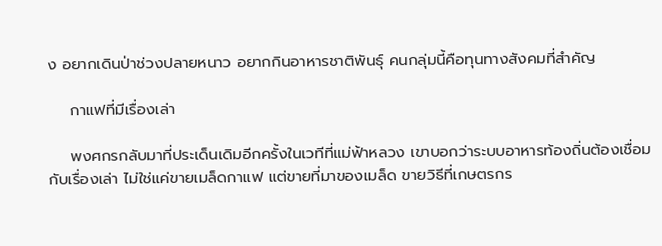ง อยากเดินป่าช่วงปลายหนาว อยากกินอาหารชาติพันธุ์ คนกลุ่มนี้คือทุนทางสังคมที่สำคัญ

    กาแฟที่มีเรื่องเล่า

    พงศกรกลับมาที่ประเด็นเดิมอีกครั้งในเวทีที่แม่ฟ้าหลวง เขาบอกว่าระบบอาหารท้องถิ่นต้องเชื่อมกับเรื่องเล่า ไม่ใช่แค่ขายเมล็ดกาแฟ แต่ขายที่มาของเมล็ด ขายวิธีที่เกษตรกร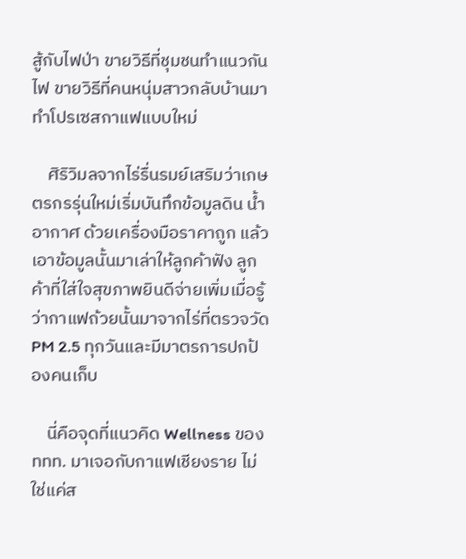สู้กับไฟป่า ขายวิธีที่ชุมชนทำแนวกันไฟ ขายวิธีที่คนหนุ่มสาวกลับบ้านมาทำโปรเซสกาแฟแบบใหม่

    ศิริวิมลจากไร่รื่นรมย์เสริมว่าเกษตรกรรุ่นใหม่เริ่มบันทึกข้อมูลดิน น้ำ อากาศ ด้วยเครื่องมือราคาถูก แล้วเอาข้อมูลนั้นมาเล่าให้ลูกค้าฟัง ลูกค้าที่ใส่ใจสุขภาพยินดีจ่ายเพิ่มเมื่อรู้ว่ากาแฟถ้วยนั้นมาจากไร่ที่ตรวจวัด PM 2.5 ทุกวันและมีมาตรการปกป้องคนเก็บ

    นี่คือจุดที่แนวคิด Wellness ของ ททท. มาเจอกับกาแฟเชียงราย ไม่ใช่แค่ส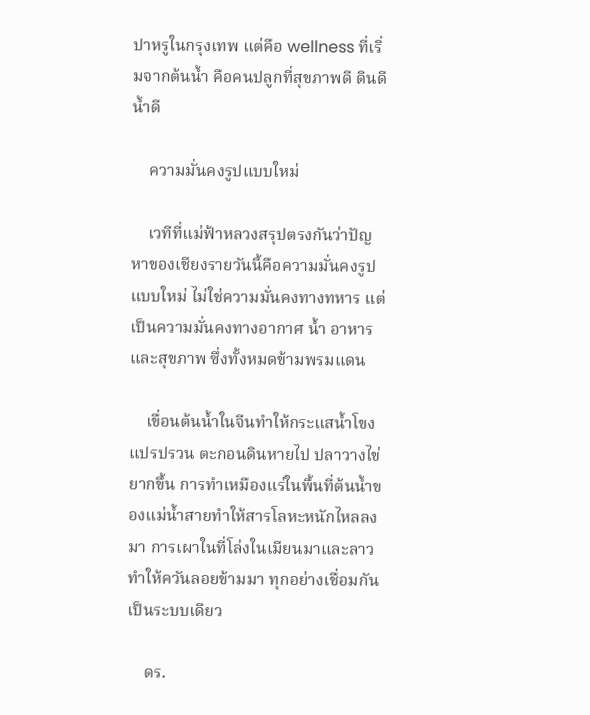ปาหรูในกรุงเทพ แต่คือ wellness ที่เริ่มจากต้นน้ำ คือคนปลูกที่สุขภาพดี ดินดี น้ำดี

    ความมั่นคงรูปแบบใหม่

    เวทีที่แม่ฟ้าหลวงสรุปตรงกันว่าปัญหาของเชียงรายวันนี้คือความมั่นคงรูปแบบใหม่ ไม่ใช่ความมั่นคงทางทหาร แต่เป็นความมั่นคงทางอากาศ น้ำ อาหาร และสุขภาพ ซึ่งทั้งหมดข้ามพรมแดน

    เขื่อนต้นน้ำในจีนทำให้กระแสน้ำโขงแปรปรวน ตะกอนดินหายไป ปลาวางไข่ยากขึ้น การทำเหมืองแร่ในพื้นที่ต้นน้ำของแม่น้ำสายทำให้สารโลหะหนักไหลลงมา การเผาในที่โล่งในเมียนมาและลาวทำให้ควันลอยข้ามมา ทุกอย่างเชื่อมกันเป็นระบบเดียว

    ดร.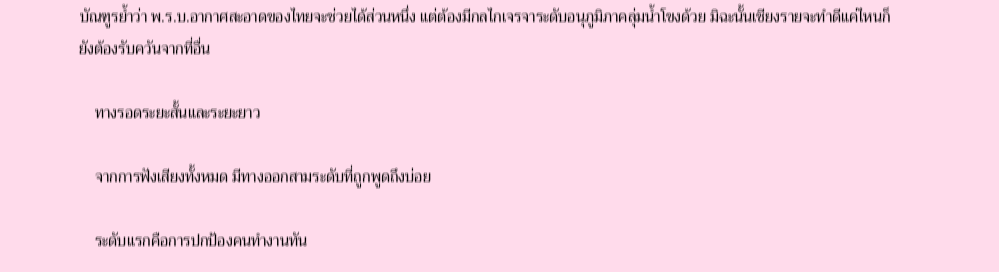บัณฑูรย้ำว่า พ.ร.บ.อากาศสะอาดของไทยจะช่วยได้ส่วนหนึ่ง แต่ต้องมีกลไกเจรจาระดับอนุภูมิภาคลุ่มน้ำโขงด้วย มิฉะนั้นเชียงรายจะทำดีแค่ไหนก็ยังต้องรับควันจากที่อื่น

    ทางรอดระยะสั้นและระยะยาว

    จากการฟังเสียงทั้งหมด มีทางออกสามระดับที่ถูกพูดถึงบ่อย

    ระดับแรกคือการปกป้องคนทำงานทัน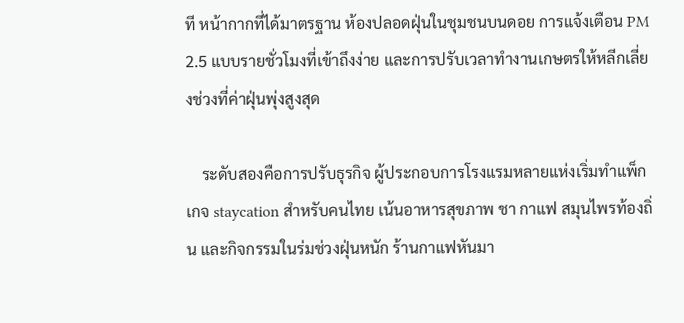ที หน้ากากที่ได้มาตรฐาน ห้องปลอดฝุ่นในชุมชนบนดอย การแจ้งเตือน PM 2.5 แบบรายชั่วโมงที่เข้าถึงง่าย และการปรับเวลาทำงานเกษตรให้หลีกเลี่ยงช่วงที่ค่าฝุ่นพุ่งสูงสุด

    ระดับสองคือการปรับธุรกิจ ผู้ประกอบการโรงแรมหลายแห่งเริ่มทำแพ็กเกจ staycation สำหรับคนไทย เน้นอาหารสุขภาพ ชา กาแฟ สมุนไพรท้องถิ่น และกิจกรรมในร่มช่วงฝุ่นหนัก ร้านกาแฟหันมา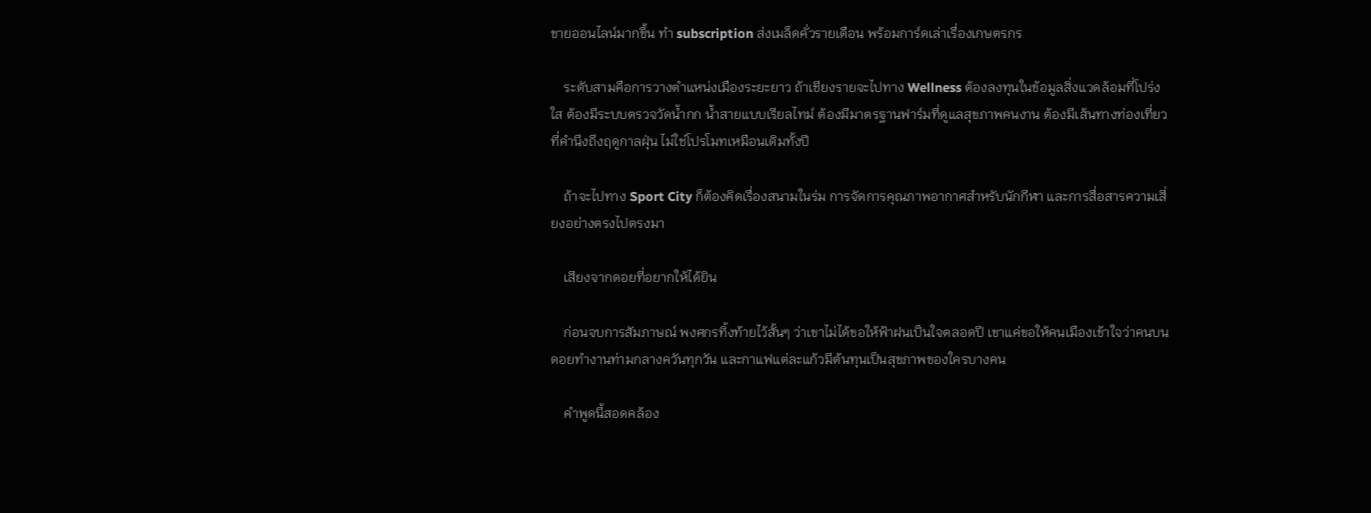ขายออนไลน์มากขึ้น ทำ subscription ส่งเมล็ดคั่วรายเดือน พร้อมการ์ดเล่าเรื่องเกษตรกร

    ระดับสามคือการวางตำแหน่งเมืองระยะยาว ถ้าเชียงรายจะไปทาง Wellness ต้องลงทุนในข้อมูลสิ่งแวดล้อมที่โปร่งใส ต้องมีระบบตรวจวัดน้ำกก น้ำสายแบบเรียลไทม์ ต้องมีมาตรฐานฟาร์มที่ดูแลสุขภาพคนงาน ต้องมีเส้นทางท่องเที่ยวที่คำนึงถึงฤดูกาลฝุ่น ไม่ใช่โปรโมทเหมือนเดิมทั้งปี

    ถ้าจะไปทาง Sport City ก็ต้องคิดเรื่องสนามในร่ม การจัดการคุณภาพอากาศสำหรับนักกีฬา และการสื่อสารความเสี่ยงอย่างตรงไปตรงมา

    เสียงจากดอยที่อยากให้ได้ยิน

    ก่อนจบการสัมภาษณ์ พงศกรทิ้งท้ายไว้สั้นๆ ว่าเขาไม่ได้ขอให้ฟ้าฝนเป็นใจตลอดปี เขาแค่ขอให้คนเมืองเข้าใจว่าคนบนดอยทำงานท่ามกลางควันทุกวัน และกาแฟแต่ละแก้วมีต้นทุนเป็นสุขภาพของใครบางคน

    คำพูดนี้สอดคล้อง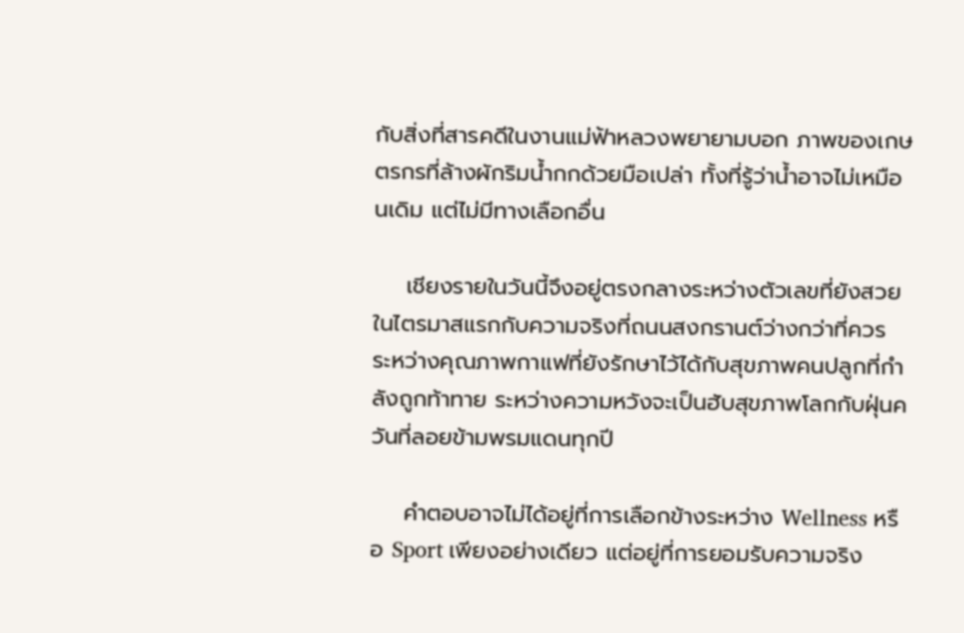กับสิ่งที่สารคดีในงานแม่ฟ้าหลวงพยายามบอก ภาพของเกษตรกรที่ล้างผักริมน้ำกกด้วยมือเปล่า ทั้งที่รู้ว่าน้ำอาจไม่เหมือนเดิม แต่ไม่มีทางเลือกอื่น

    เชียงรายในวันนี้จึงอยู่ตรงกลางระหว่างตัวเลขที่ยังสวยในไตรมาสแรกกับความจริงที่ถนนสงกรานต์ว่างกว่าที่ควร ระหว่างคุณภาพกาแฟที่ยังรักษาไว้ได้กับสุขภาพคนปลูกที่กำลังถูกท้าทาย ระหว่างความหวังจะเป็นฮับสุขภาพโลกกับฝุ่นควันที่ลอยข้ามพรมแดนทุกปี

    คำตอบอาจไม่ได้อยู่ที่การเลือกข้างระหว่าง Wellness หรือ Sport เพียงอย่างเดียว แต่อยู่ที่การยอมรับความจริง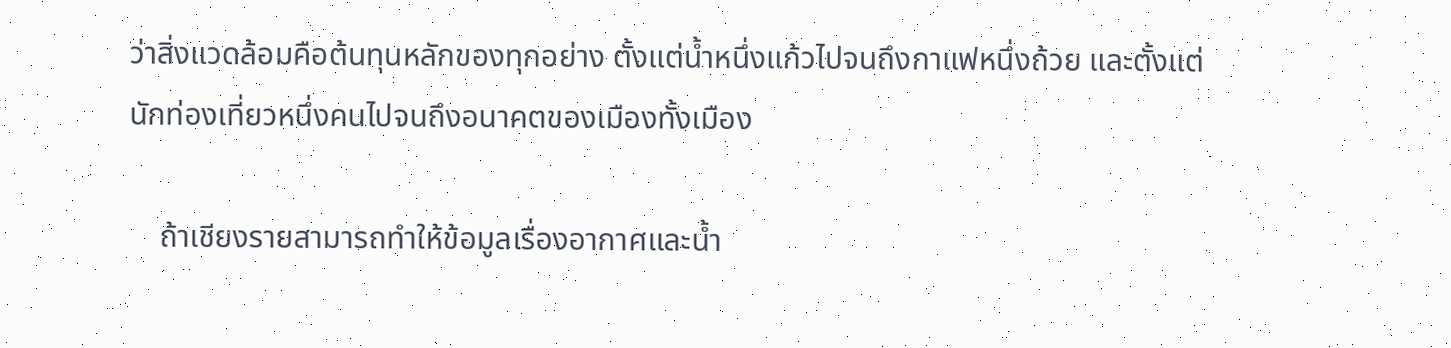ว่าสิ่งแวดล้อมคือต้นทุนหลักของทุกอย่าง ตั้งแต่น้ำหนึ่งแก้วไปจนถึงกาแฟหนึ่งถ้วย และตั้งแต่นักท่องเที่ยวหนึ่งคนไปจนถึงอนาคตของเมืองทั้งเมือง

    ถ้าเชียงรายสามารถทำให้ข้อมูลเรื่องอากาศและน้ำ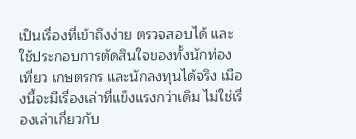เป็นเรื่องที่เข้าถึงง่าย ตรวจสอบได้ และใช้ประกอบการตัดสินใจของทั้งนักท่องเที่ยว เกษตรกร และนักลงทุนได้จริง เมืองนี้จะมีเรื่องเล่าที่แข็งแรงกว่าเดิม ไม่ใช่เรื่องเล่าเกี่ยวกับ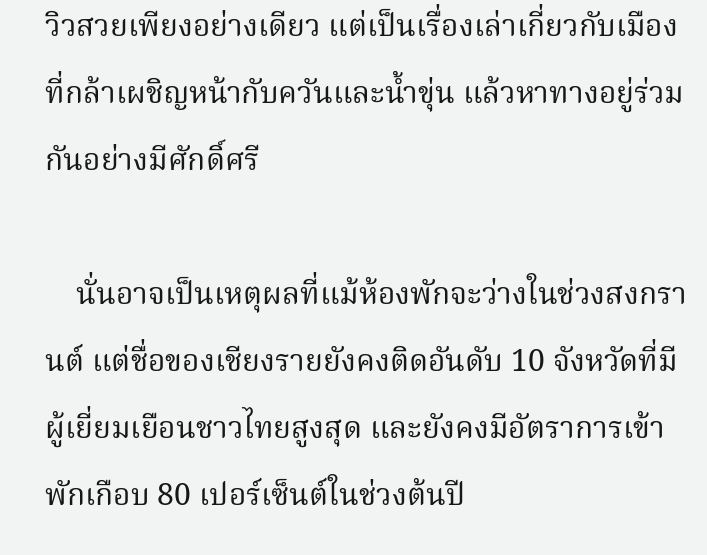วิวสวยเพียงอย่างเดียว แต่เป็นเรื่องเล่าเกี่ยวกับเมืองที่กล้าเผชิญหน้ากับควันและน้ำขุ่น แล้วหาทางอยู่ร่วมกันอย่างมีศักดิ์ศรี

    นั่นอาจเป็นเหตุผลที่แม้ห้องพักจะว่างในช่วงสงกรานต์ แต่ชื่อของเชียงรายยังคงติดอันดับ 10 จังหวัดที่มีผู้เยี่ยมเยือนชาวไทยสูงสุด และยังคงมีอัตราการเข้าพักเกือบ 80 เปอร์เซ็นต์ในช่วงต้นปี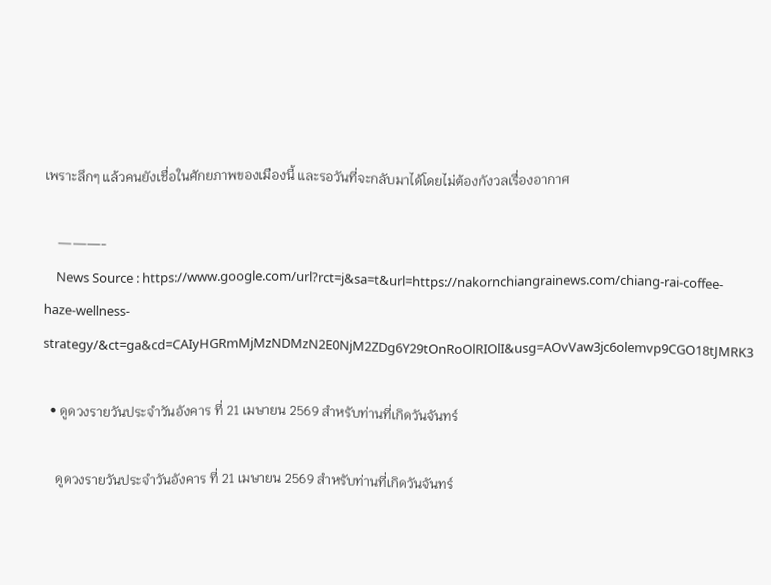เพราะลึกๆ แล้วคนยังเชื่อในศักยภาพของเมืองนี้ และรอวันที่จะกลับมาได้โดยไม่ต้องกังวลเรื่องอากาศ

    ———-
    News Source : https://www.google.com/url?rct=j&sa=t&url=https://nakornchiangrainews.com/chiang-rai-coffee-haze-wellness-strategy/&ct=ga&cd=CAIyHGRmMjMzNDMzN2E0NjM2ZDg6Y29tOnRoOlRIOlI&usg=AOvVaw3jc6olemvp9CGO18tJMRK3

  • ดูดวงรายวันประจำวันอังคาร ที่ 21 เมษายน 2569 สำหรับท่านที่เกิดวันจันทร์

    ดูดวงรายวันประจำวันอังคาร ที่ 21 เมษายน 2569 สำหรับท่านที่เกิดวันจันทร์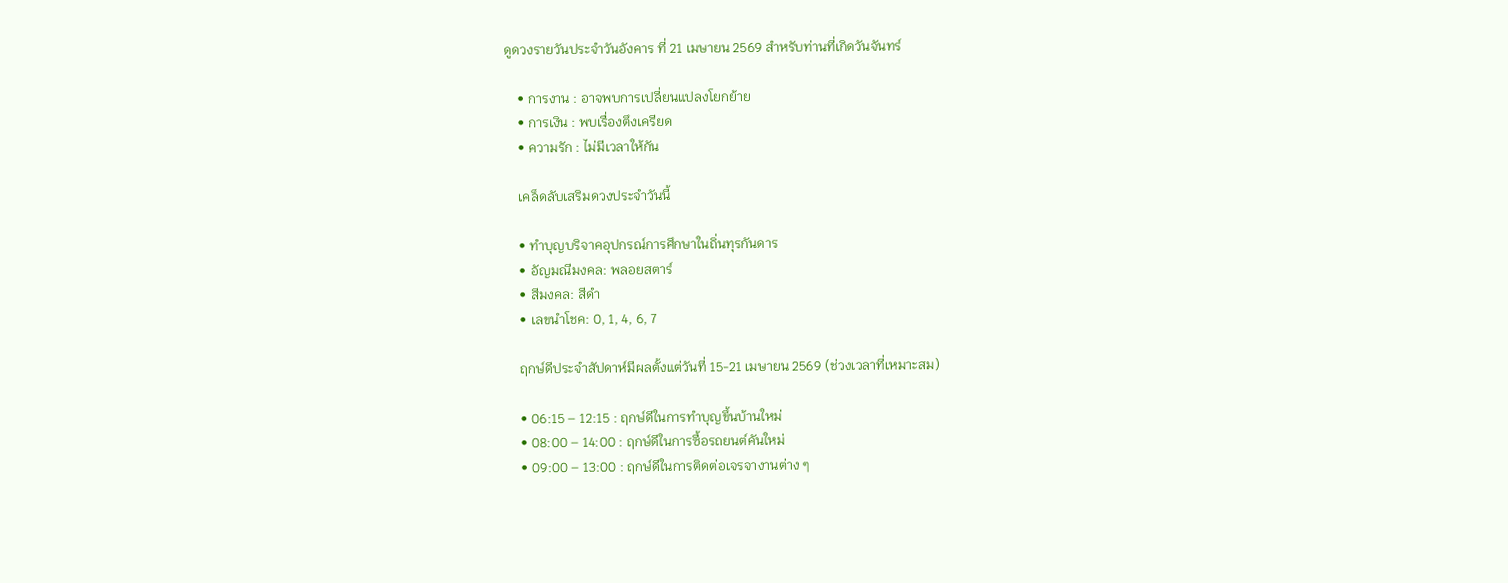ดูดวงรายวันประจำวันอังคาร ที่ 21 เมษายน 2569 สำหรับท่านที่เกิดวันจันทร์

    • การงาน : อาจพบการเปลี่ยนแปลงโยกย้าย
    • การเงิน : พบเรื่องตึงเครียด
    • ความรัก : ไม่มีเวลาให้กัน

    เคล็ดลับเสริมดวงประจำวันนี้

    • ทำบุญบริจาคอุปกรณ์การศึกษาในถิ่นทุรกันดาร
    • อัญมณีมงคล: พลอยสตาร์
    • สีมงคล: สีดำ
    • เลขนำโชค: 0, 1, 4, 6, 7

    ฤกษ์ดีประจำสัปดาห์มีผลตั้งแต่วันที่ 15-21 เมษายน 2569 (ช่วงเวลาที่เหมาะสม)

    • 06:15 – 12:15 : ฤกษ์ดีในการทำบุญขึ้นบ้านใหม่
    • 08:00 – 14:00 : ฤกษ์ดีในการซื้อรถยนต์คันใหม่
    • 09:00 – 13:00 : ฤกษ์ดีในการติดต่อเจรจางานต่าง ๆ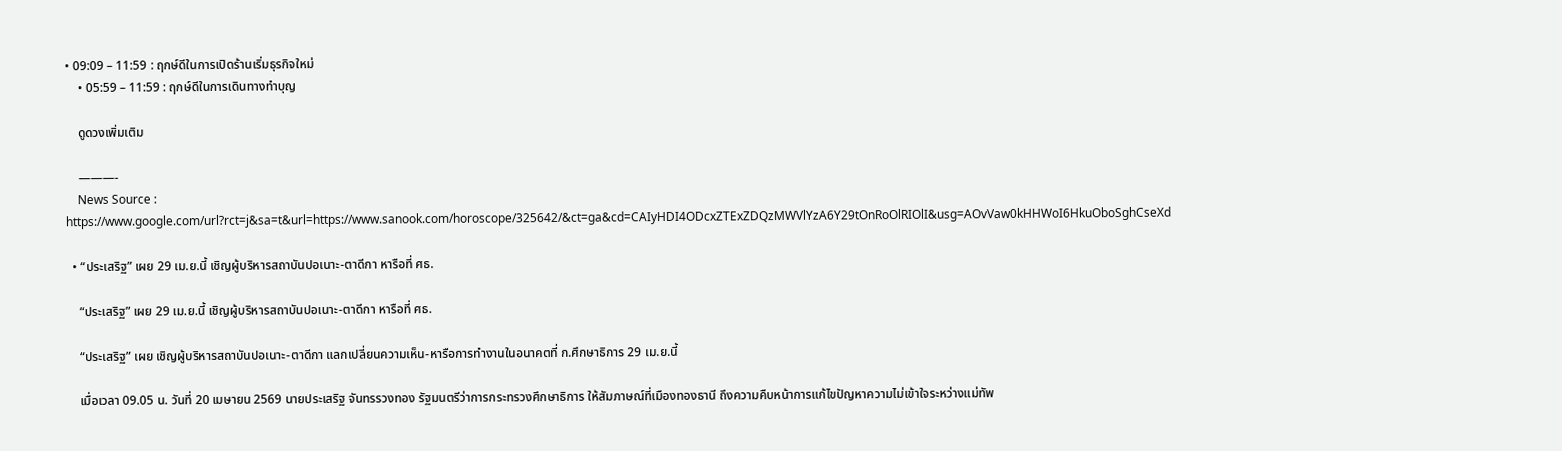• 09:09 – 11:59 : ฤกษ์ดีในการเปิดร้านเริ่มธุรกิจใหม่
    • 05:59 – 11:59 : ฤกษ์ดีในการเดินทางทำบุญ

    ดูดวงเพิ่มเติม

    ———-
    News Source : https://www.google.com/url?rct=j&sa=t&url=https://www.sanook.com/horoscope/325642/&ct=ga&cd=CAIyHDI4ODcxZTExZDQzMWVlYzA6Y29tOnRoOlRIOlI&usg=AOvVaw0kHHWoI6HkuOboSghCseXd

  • “ประเสริฐ” เผย 29 เม.ย.นี้ เชิญผู้บริหารสถาบันปอเนาะ-ตาดีกา หารือที่ ศธ.

    “ประเสริฐ” เผย 29 เม.ย.นี้ เชิญผู้บริหารสถาบันปอเนาะ-ตาดีกา หารือที่ ศธ.

    “ประเสริฐ” เผย เชิญผู้บริหารสถาบันปอเนาะ-ตาดีกา แลกเปลี่ยนความเห็น-หารือการทำงานในอนาคตที่ ก.ศึกษาธิการ 29 เม.ย.นี้

    เมื่อเวลา 09.05 น. วันที่ 20 เมษายน 2569 นายประเสริฐ จันทรรวงทอง รัฐมนตรีว่าการกระทรวงศึกษาธิการ ให้สัมภาษณ์ที่เมืองทองธานี ถึงความคืบหน้าการแก้ไขปัญหาความไม่เข้าใจระหว่างแม่ทัพ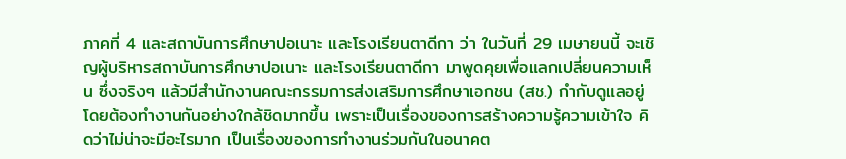ภาคที่ 4 และสถาบันการศึกษาปอเนาะ และโรงเรียนตาดีกา ว่า ในวันที่ 29 เมษายนนี้ จะเชิญผู้บริหารสถาบันการศึกษาปอเนาะ และโรงเรียนตาดีกา มาพูดคุยเพื่อแลกเปลี่ยนความเห็น ซึ่งจริงๆ แล้วมีสำนักงานคณะกรรมการส่งเสริมการศึกษาเอกชน (สช.) กำกับดูแลอยู่ โดยต้องทำงานกันอย่างใกล้ชิดมากขึ้น เพราะเป็นเรื่องของการสร้างความรู้ความเข้าใจ คิดว่าไม่น่าจะมีอะไรมาก เป็นเรื่องของการทำงานร่วมกันในอนาคต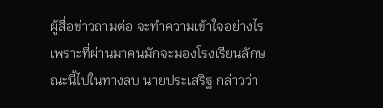ผู้สื่อข่าวถามต่อ จะทำความเข้าใจอย่างไรเพราะที่ผ่านมาคนมักจะมองโรงเรียนลักษณะนี้ไปในทางลบ นายประเสริฐ กล่าวว่า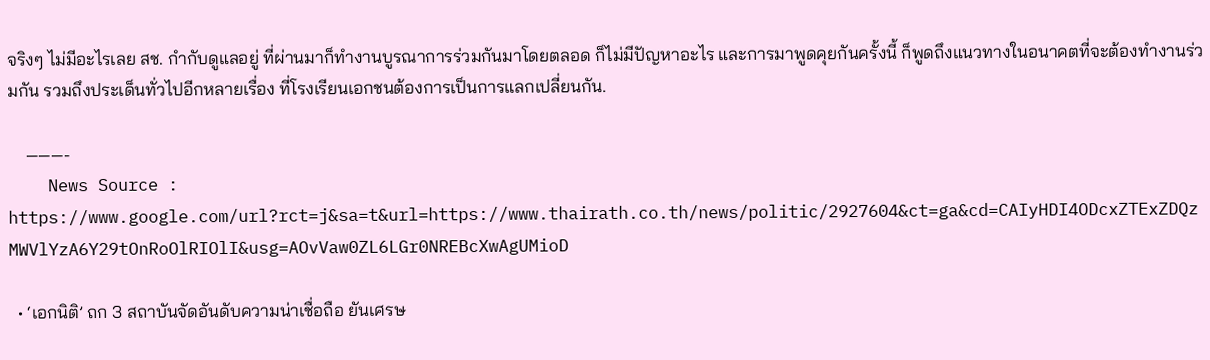จริงๆ ไม่มีอะไรเลย สช. กำกับดูแลอยู่ ที่ผ่านมาก็ทำงานบูรณาการร่วมกันมาโดยตลอด ก็ไม่มีปัญหาอะไร และการมาพูดคุยกันครั้งนี้ ก็พูดถึงแนวทางในอนาคตที่จะต้องทำงานร่วมกัน รวมถึงประเด็นทั่วไปอีกหลายเรื่อง ที่โรงเรียนเอกชนต้องการเป็นการแลกเปลี่ยนกัน.

    ———-
    News Source : https://www.google.com/url?rct=j&sa=t&url=https://www.thairath.co.th/news/politic/2927604&ct=ga&cd=CAIyHDI4ODcxZTExZDQzMWVlYzA6Y29tOnRoOlRIOlI&usg=AOvVaw0ZL6LGr0NREBcXwAgUMioD

  • ‘เอกนิติ’ ถก 3 สถาบันจัดอันดับความน่าเชื่อถือ ยันเศรษ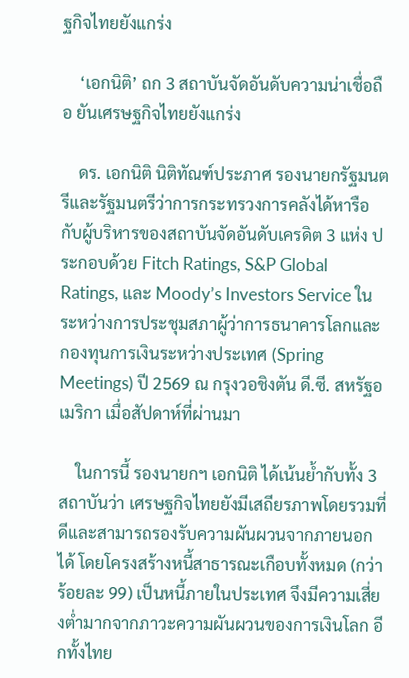ฐกิจไทยยังแกร่ง

    ‘เอกนิติ’ ถก 3 สถาบันจัดอันดับความน่าเชื่อถือ ยันเศรษฐกิจไทยยังแกร่ง

    ดร. เอกนิติ นิติทัณฑ์ประภาศ รองนายกรัฐมนตรีและรัฐมนตรีว่าการกระทรวงการคลังได้หารือกับผู้บริหารของสถาบันจัดอันดับเครดิต 3 แห่ง ประกอบด้วย Fitch Ratings, S&P Global Ratings, และ Moody’s Investors Service ในระหว่างการประชุมสภาผู้ว่าการธนาคารโลกและกองทุนการเงินระหว่างประเทศ (Spring Meetings) ปี 2569 ณ กรุงวอชิงตัน ดี.ซี. สหรัฐอเมริกา เมื่อสัปดาห์ที่ผ่านมา

    ในการนี้ รองนายกฯ เอกนิติ ได้เน้นย้ำกับทั้ง 3 สถาบันว่า เศรษฐกิจไทยยังมีเสถียรภาพโดยรวมที่ดีและสามารถรองรับความผันผวนจากภายนอกได้ โดยโครงสร้างหนี้สาธารณะเกือบทั้งหมด (กว่าร้อยละ 99) เป็นหนี้ภายในประเทศ จึงมีความเสี่ยงต่ำมากจากภาวะความผันผวนของการเงินโลก อีกทั้งไทย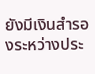ยังมีเงินสำรองระหว่างประ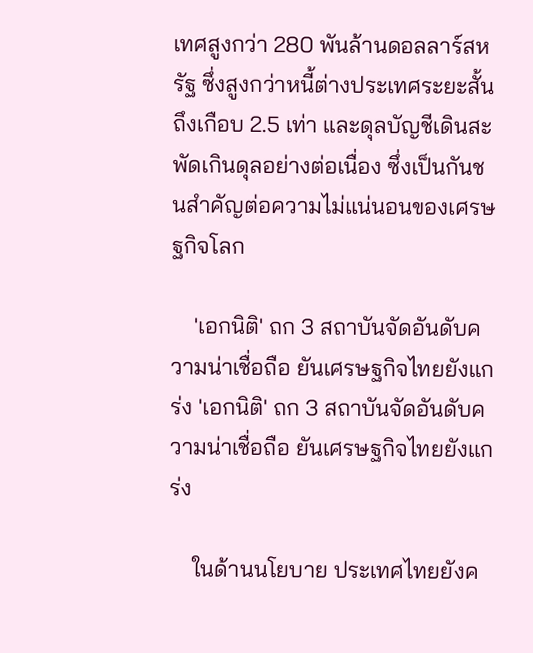เทศสูงกว่า 280 พันล้านดอลลาร์สหรัฐ ซึ่งสูงกว่าหนี้ต่างประเทศระยะสั้นถึงเกือบ 2.5 เท่า และดุลบัญชีเดินสะพัดเกินดุลอย่างต่อเนื่อง ซึ่งเป็นกันชนสำคัญต่อความไม่แน่นอนของเศรษฐกิจโลก

    'เอกนิติ' ถก 3 สถาบันจัดอันดับความน่าเชื่อถือ ยันเศรษฐกิจไทยยังแกร่ง 'เอกนิติ' ถก 3 สถาบันจัดอันดับความน่าเชื่อถือ ยันเศรษฐกิจไทยยังแกร่ง

    ในด้านนโยบาย ประเทศไทยยังค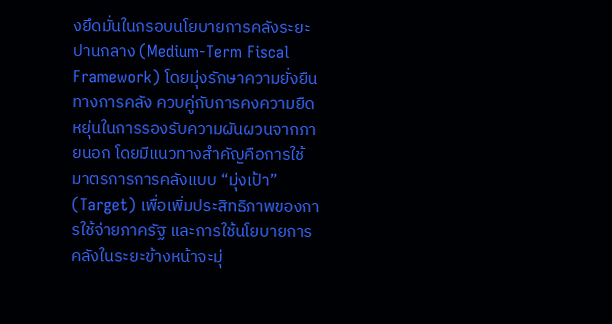งยึดมั่นในกรอบนโยบายการคลังระยะปานกลาง (Medium-Term Fiscal Framework) โดยมุ่งรักษาความยั่งยืนทางการคลัง ควบคู่กับการคงความยืดหยุ่นในการรองรับความผันผวนจากภายนอก โดยมีแนวทางสำคัญคือการใช้มาตรการการคลังแบบ “มุ่งเป้า” (Target) เพื่อเพิ่มประสิทธิภาพของการใช้จ่ายภาครัฐ และการใช้นโยบายการคลังในระยะข้างหน้าจะมุ่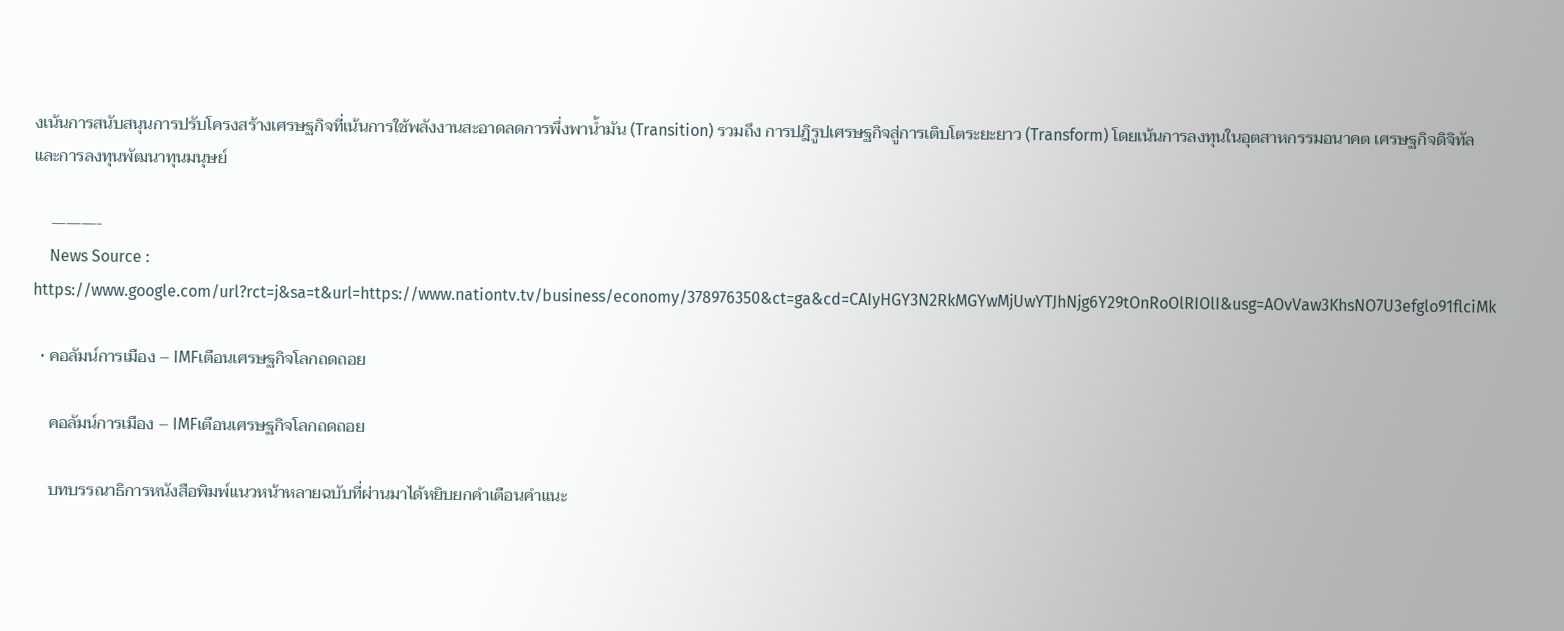งเน้นการสนับสนุนการปรับโครงสร้างเศรษฐกิจที่เน้นการใช้พลังงานสะอาดลดการพึ่งพาน้ำมัน (Transition) รวมถึง การปฎิรูปเศรษฐกิจสู่การเติบโตระยะยาว (Transform) โดยเน้นการลงทุนในอุตสาหกรรมอนาคต เศรษฐกิจดิจิทัล และการลงทุนพัฒนาทุนมนุษย์

    ———-
    News Source : https://www.google.com/url?rct=j&sa=t&url=https://www.nationtv.tv/business/economy/378976350&ct=ga&cd=CAIyHGY3N2RkMGYwMjUwYTJhNjg6Y29tOnRoOlRIOlI&usg=AOvVaw3KhsNO7U3efglo91flciMk

  • คอลัมน์การเมือง – IMFเตือนเศรษฐกิจโลกถดถอย

    คอลัมน์การเมือง – IMFเตือนเศรษฐกิจโลกถดถอย

    บทบรรณาธิการหนังสือพิมพ์แนวหน้าหลายฉบับที่ผ่านมาได้หยิบยกคำเตือนคำแนะ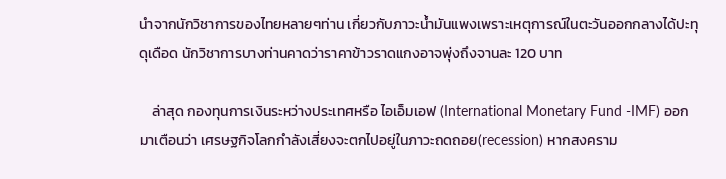นำจากนักวิชาการของไทยหลายๆท่าน เกี่ยวกับภาวะน้ำมันแพงเพราะเหตุการณ์ในตะวันออกกลางได้ปะทุดุเดือด นักวิชาการบางท่านคาดว่าราคาข้าวราดแกงอาจพุ่งถึงจานละ 120 บาท

    ล่าสุด กองทุนการเงินระหว่างประเทศหรือ ไอเอ็มเอฟ (International Monetary Fund -IMF) ออกมาเตือนว่า เศรษฐกิจโลกกำลังเสี่ยงจะตกไปอยู่ในภาวะถดถอย(recession) หากสงคราม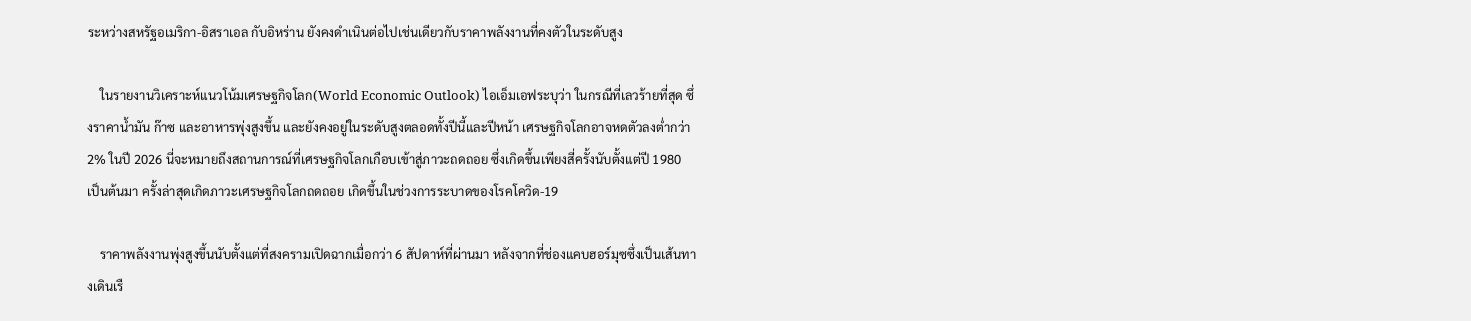ระหว่างสหรัฐอเมริกา-อิสราเอล กับอิหร่าน ยังคงดำเนินต่อไปเช่นเดียวกับราคาพลังงานที่คงตัวในระดับสูง

    ในรายงานวิเคราะห์แนวโน้มเศรษฐกิจโลก(World Economic Outlook) ไอเอ็มเอฟระบุว่า ในกรณีที่เลวร้ายที่สุด ซึ่งราคาน้ำมัน ก๊าซ และอาหารพุ่งสูงขึ้น และยังคงอยู่ในระดับสูงตลอดทั้งปีนี้และปีหน้า เศรษฐกิจโลกอาจหดตัวลงต่ำกว่า 2% ในปี 2026 นี่จะหมายถึงสถานการณ์ที่เศรษฐกิจโลกเกือบเข้าสู่ภาวะถดถอย ซึ่งเกิดขึ้นเพียงสี่ครั้งนับตั้งแต่ปี 1980 เป็นต้นมา ครั้งล่าสุดเกิดภาวะเศรษฐกิจโลกถดถอย เกิดขึ้นในช่วงการระบาดของโรคโควิด-19

    ราคาพลังงานพุ่งสูงขึ้นนับตั้งแต่ที่สงครามเปิดฉากเมื่อกว่า 6 สัปดาห์ที่ผ่านมา หลังจากที่ช่องแคบฮอร์มุซซึ่งเป็นเส้นทางเดินเรื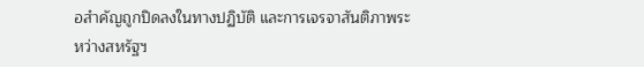อสำคัญถูกปิดลงในทางปฏิบัติ และการเจรจาสันติภาพระหว่างสหรัฐฯ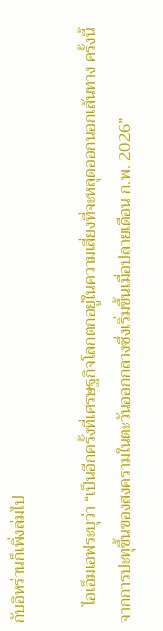กับอิหร่านก็เพิ่งล่มไป

    ไอเอ็มเอฟระบุว่า “เป็นอีกครั้งที่เศรษฐกิจโลกตกอยู่ในความเสี่ยงที่จะหลุดออกนอกเส้นทาง ครั้งนี้จากการปะทุขึ้นของสงครามในตะวันออกกลางซึ่งเริ่มขึ้นเมื่อปลายเดือน ก.พ. 2026”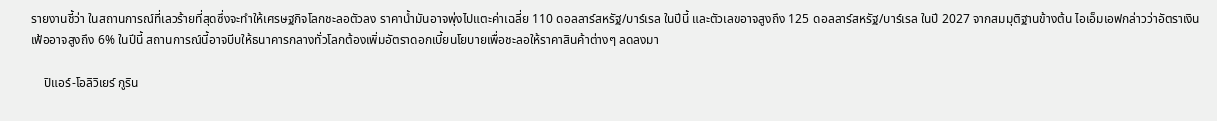รายงานชี้ว่า ในสถานการณ์ที่เลวร้ายที่สุดซึ่งจะทำให้เศรษฐกิจโลกชะลอตัวลง ราคาน้ำมันอาจพุ่งไปแตะค่าเฉลี่ย 110 ดอลลาร์สหรัฐ/บาร์เรล ในปีนี้ และตัวเลขอาจสูงถึง 125 ดอลลาร์สหรัฐ/บาร์เรล ในปี 2027 จากสมมุติฐานข้างต้น ไอเอ็มเอฟกล่าวว่าอัตราเงินเฟ้ออาจสูงถึง 6% ในปีนี้ สถานการณ์นี้อาจบีบให้ธนาคารกลางทั่วโลกต้องเพิ่มอัตราดอกเบี้ยนโยบายเพื่อชะลอให้ราคาสินค้าต่างๆ ลดลงมา

    ปิแอร์-โอลิวิเยร์ กูริน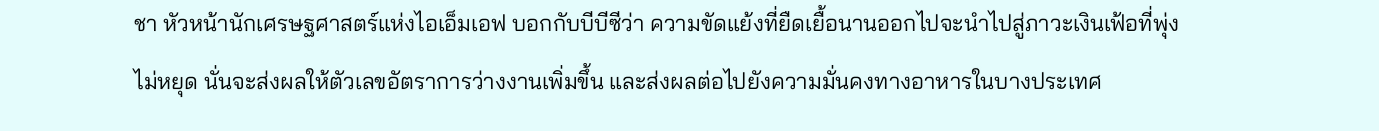ชา หัวหน้านักเศรษฐศาสตร์แห่งไอเอ็มเอฟ บอกกับบีบีซีว่า ความขัดแย้งที่ยืดเยื้อนานออกไปจะนำไปสู่ภาวะเงินเฟ้อที่พุ่งไม่หยุด นั่นจะส่งผลให้ตัวเลขอัตราการว่างงานเพิ่มขึ้น และส่งผลต่อไปยังความมั่นคงทางอาหารในบางประเทศ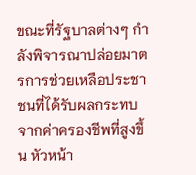ขณะที่รัฐบาลต่างๆ กำลังพิจารณาปล่อยมาตรการช่วยเหลือประชาชนที่ได้รับผลกระทบจากค่าครองชีพที่สูงขึ้น หัวหน้า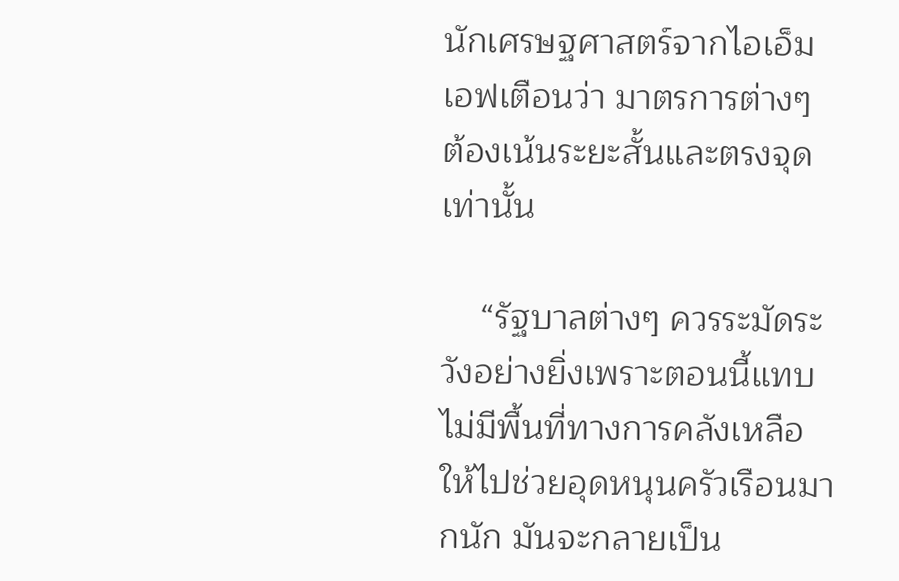นักเศรษฐศาสตร์จากไอเอ็มเอฟเตือนว่า มาตรการต่างๆ ต้องเน้นระยะสั้นและตรงจุดเท่านั้น

    “รัฐบาลต่างๆ ควรระมัดระวังอย่างยิ่งเพราะตอนนี้แทบไม่มีพื้นที่ทางการคลังเหลือให้ไปช่วยอุดหนุนครัวเรือนมากนัก มันจะกลายเป็น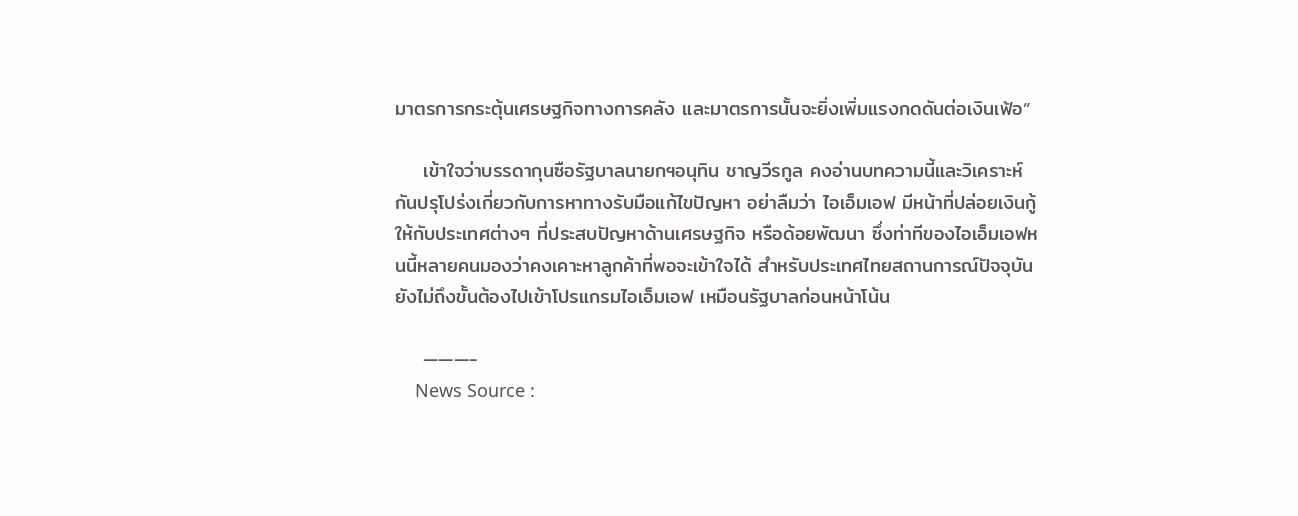มาตรการกระตุ้นเศรษฐกิจทางการคลัง และมาตรการนั้นจะยิ่งเพิ่มแรงกดดันต่อเงินเฟ้อ”

    เข้าใจว่าบรรดากุนซือรัฐบาลนายกฯอนุทิน ชาญวีรกูล คงอ่านบทความนี้และวิเคราะห์กันปรุโปร่งเกี่ยวกับการหาทางรับมือแก้ไขปัญหา อย่าลืมว่า ไอเอ็มเอฟ มีหน้าที่ปล่อยเงินกู้ให้กับประเทศต่างๆ ที่ประสบปัญหาด้านเศรษฐกิจ หรือด้อยพัฒนา ซึ่งท่าทีของไอเอ็มเอฟหนนี้หลายคนมองว่าคงเคาะหาลูกค้าที่พอจะเข้าใจได้ สำหรับประเทศไทยสถานการณ์ปัจจุบันยังไม่ถึงขั้นต้องไปเข้าโปรแกรมไอเอ็มเอฟ เหมือนรัฐบาลก่อนหน้าโน้น

    ———-
    News Source :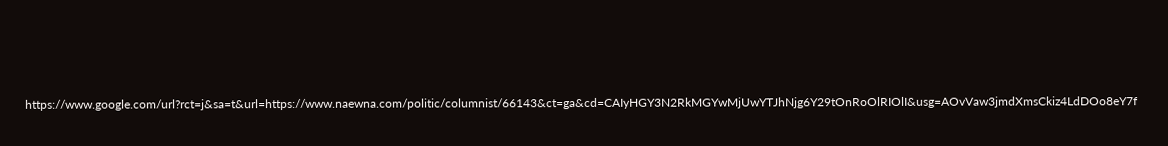https://www.google.com/url?rct=j&sa=t&url=https://www.naewna.com/politic/columnist/66143&ct=ga&cd=CAIyHGY3N2RkMGYwMjUwYTJhNjg6Y29tOnRoOlRIOlI&usg=AOvVaw3jmdXmsCkiz4LdDOo8eY7f